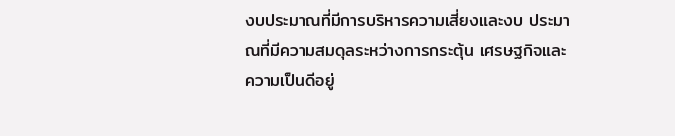งบประมาณที่มีการบริหารความเสี่ยงและงบ ประมาณที่มีความสมดุลระหว่างการกระตุ้น เศรษฐกิจและความเป็นดีอยู่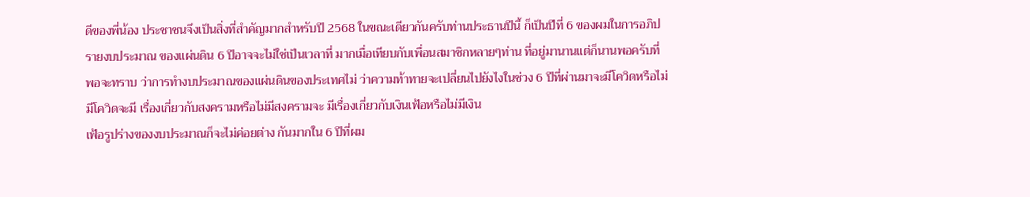ดีของพี่น้อง ประชาชนจึงเป็นสิ่งที่สำคัญมากสำหรับปี 2568 ในขณะเดียวกันครับท่านประธานปีนี้ ก็เป็นปีที่ 6 ของผมในการอภิปรายงบประมาณ ของแผ่นดิน 6 ปีอาจจะไม่ใช่เป็นเวลาที่ มากเมื่อเทียบกับเพื่อนสมาชิกหลายๆท่าน ที่อยู่มานานแต่ก็นานพอครับที่พอจะทราบ ว่าการทำงบประมาณของแผ่นดินของประเทศไม่ ว่าความท้าทายจะเปลี่ยนไปยังไงในช่วง 6 ปีที่ผ่านมาจะมีโควิดหรือไม่มีโควิดจะมี เรื่องเกี่ยวกับสงครามหรือไม่มีสงครามจะ มีเรื่องเกี่ยวกับเงินเฟ้อหรือไม่มีเงิน
เฟ้อรูปร่างของงบประมาณก็จะไม่ค่อยต่าง กันมากใน 6 ปีที่ผม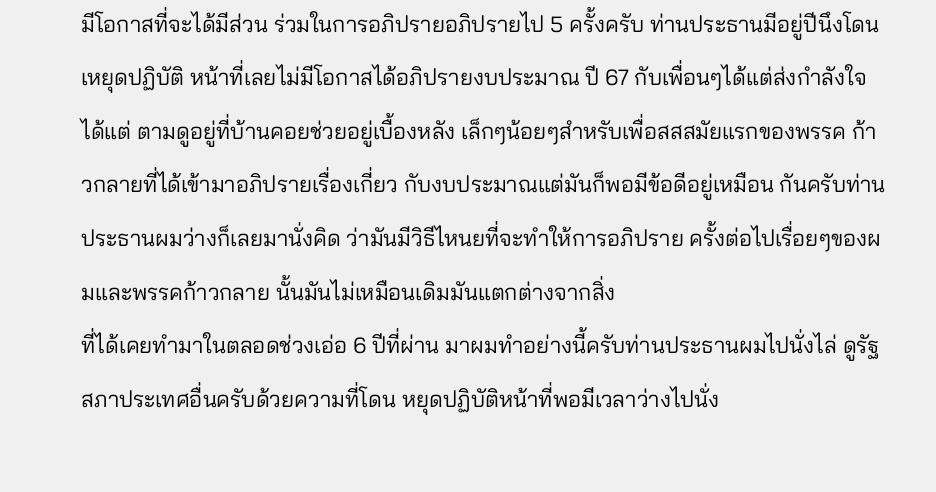มีโอกาสที่จะได้มีส่วน ร่วมในการอภิปรายอภิปรายไป 5 ครั้งครับ ท่านประธานมีอยู่ปีนึงโดนเหยุดปฏิบัติ หน้าที่เลยไม่มีโอกาสได้อภิปรายงบประมาณ ปี 67 กับเพื่อนๆได้แต่ส่งกำลังใจได้แต่ ตามดูอยู่ที่บ้านคอยช่วยอยู่เบื้องหลัง เล็กๆน้อยๆสำหรับเพื่อสสสมัยแรกของพรรค ก้าวกลายที่ได้เข้ามาอภิปรายเรื่องเกี่ยว กับงบประมาณแต่มันก็พอมีข้อดีอยู่เหมือน กันครับท่านประธานผมว่างก็เลยมานั่งคิด ว่ามันมีวิธีไหนยที่จะทำให้การอภิปราย ครั้งต่อไปเรื่อยๆของผมและพรรคก้าวกลาย นั้นมันไม่เหมือนเดิมมันแตกต่างจากสิ่ง
ที่ได้เคยทำมาในตลอดช่วงเอ่อ 6 ปีที่ผ่าน มาผมทำอย่างนี้ครับท่านประธานผมไปนั่งไล่ ดูรัฐสภาประเทศอื่นครับด้วยความที่โดน หยุดปฏิบัติหน้าที่พอมีเวลาว่างไปนั่ง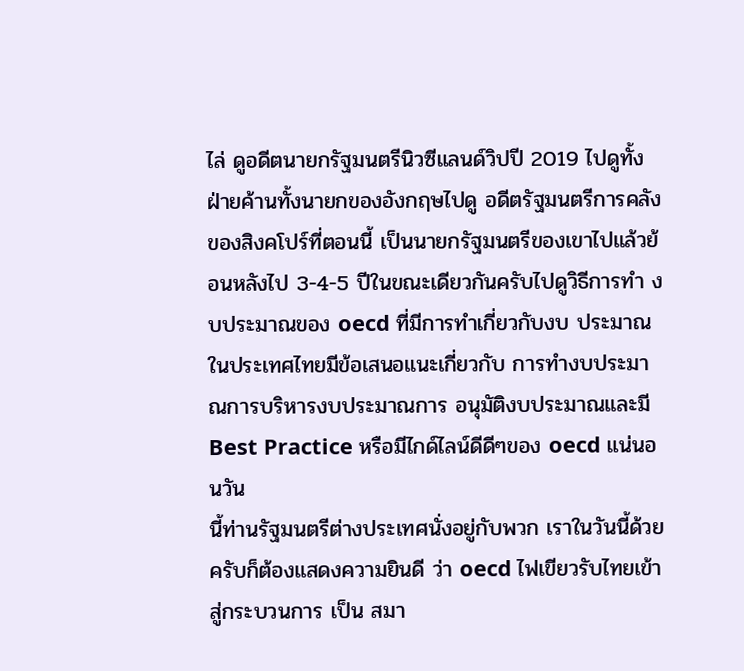ไล่ ดูอดีตนายกรัฐมนตรีนิวซีแลนด์วิปปี 2019 ไปดูทั้งฝ่ายค้านทั้งนายกของอังกฤษไปดู อดีตรัฐมนตรีการคลังของสิงคโปร์ที่ตอนนี้ เป็นนายกรัฐมนตรีของเขาไปแล้วย้อนหลังไป 3-4-5 ปีในขณะเดียวกันครับไปดูวิธีการทำ งบประมาณของ oecd ที่มีการทำเกี่ยวกับงบ ประมาณในประเทศไทยมีข้อเสนอแนะเกี่ยวกับ การทำงบประมาณการบริหารงบประมาณการ อนุมัติงบประมาณและมี Best Practice หรือมีไกด์ไลน์ดีดีๆของ oecd แน่นอนวัน
นี้ท่านรัฐมนตรีต่างประเทศนั่งอยู่กับพวก เราในวันนี้ด้วยครับก็ต้องแสดงความยินดี ว่า oecd ไฟเขียวรับไทยเข้าสู่กระบวนการ เป็น สมา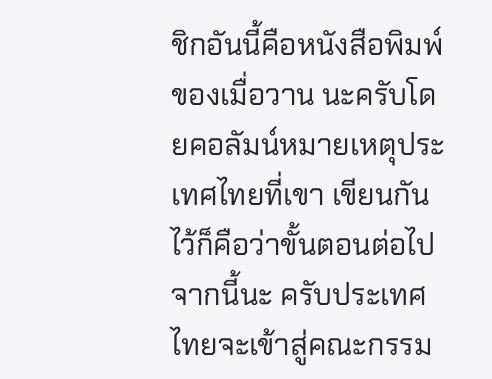ชิกอันนี้คือหนังสือพิมพ์ของเมื่อวาน นะครับโดยคอลัมน์หมายเหตุประเทศไทยที่เขา เขียนกันไว้ก็คือว่าขั้นตอนต่อไปจากนี้นะ ครับประเทศไทยจะเข้าสู่คณะกรรม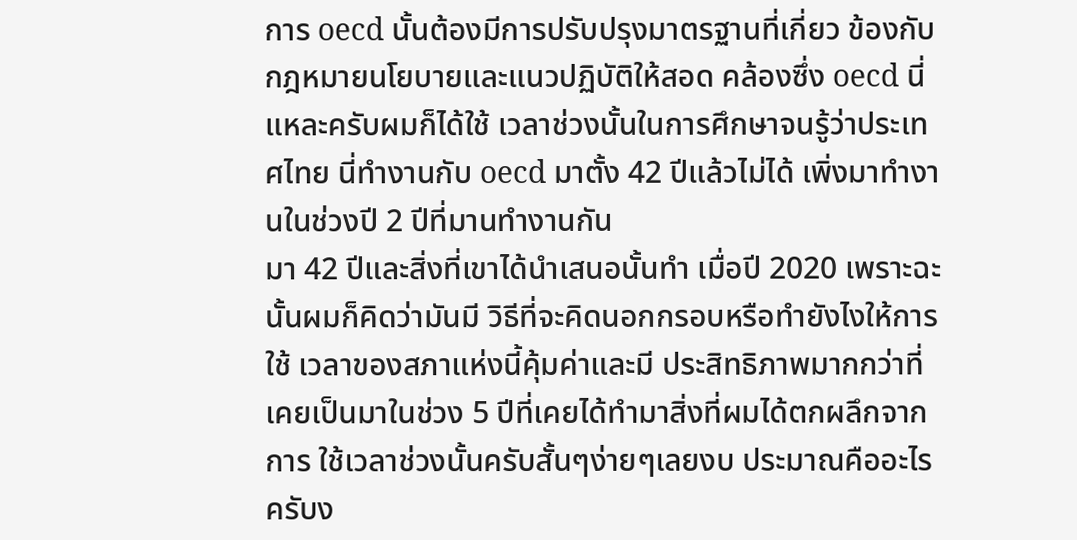การ oecd นั้นต้องมีการปรับปรุงมาตรฐานที่เกี่ยว ข้องกับกฎหมายนโยบายและแนวปฏิบัติให้สอด คล้องซึ่ง oecd นี่แหละครับผมก็ได้ใช้ เวลาช่วงนั้นในการศึกษาจนรู้ว่าประเทศไทย นี่ทำงานกับ oecd มาตั้ง 42 ปีแล้วไม่ได้ เพิ่งมาทำงานในช่วงปี 2 ปีที่มานทำงานกัน
มา 42 ปีและสิ่งที่เขาได้นำเสนอนั้นทำ เมื่อปี 2020 เพราะฉะนั้นผมก็คิดว่ามันมี วิธีที่จะคิดนอกกรอบหรือทำยังไงให้การใช้ เวลาของสภาแห่งนี้คุ้มค่าและมี ประสิทธิภาพมากกว่าที่เคยเป็นมาในช่วง 5 ปีที่เคยได้ทำมาสิ่งที่ผมได้ตกผลึกจากการ ใช้เวลาช่วงนั้นครับสั้นๆง่ายๆเลยงบ ประมาณคืออะไรครับง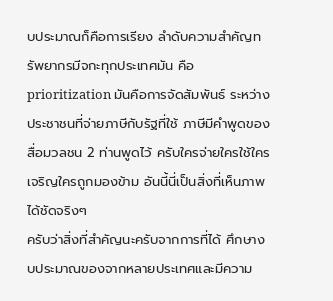บประมาณก็คือการเรียง ลำดับความสำคัญทรัพยากรมีจกะทุกประเทศมัน คือ prioritization มันคือการจัดสัมพันธ์ ระหว่างประชาชนที่จ่ายภาษีกับรัฐที่ใช้ ภาษีมีคำพูดของสื่อมวลชน 2 ท่านพูดไว้ ครับใครจ่ายใครใช้ใครเจริญใครถูกมองข้าม อันนี้นี่เป็นสิ่งที่เห็นภาพได้ชัดจริงๆ
ครับว่าสิ่งที่สำคัญนะครับจากการที่ได้ ศึกษางบประมาณของจากหลายประเทศและมีความ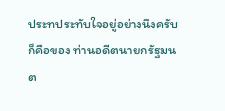ประทประทับใจอยู่อย่างนึงครับก็คือของ ท่านอดีตนายกรัฐมนต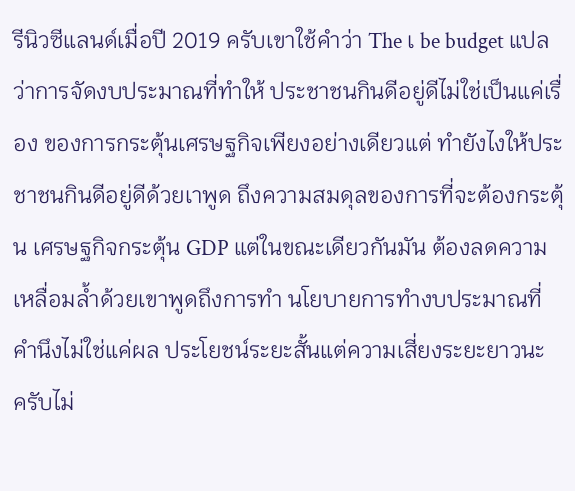รีนิวซีแลนด์เมื่อปี 2019 ครับเขาใช้คำว่า The เ be budget แปลว่าการจัดงบประมาณที่ทำให้ ประชาชนกินดีอยู่ดีไม่ใช่เป็นแค่เรื่อง ของการกระตุ้นเศรษฐกิจเพียงอย่างเดียวแต่ ทำยังไงให้ประชาชนกินดีอยู่ดีด้วยเาพูด ถึงความสมดุลของการที่จะต้องกระตุ้น เศรษฐกิจกระตุ้น GDP แต่ในขณะเดียวกันมัน ต้องลดความเหลื่อมล้ำด้วยเขาพูดถึงการทำ นโยบายการทำงบประมาณที่คำนึงไม่ใช่แค่ผล ประโยชน์ระยะสั้นแต่ความเสี่ยงระยะยาวนะ
ครับไม่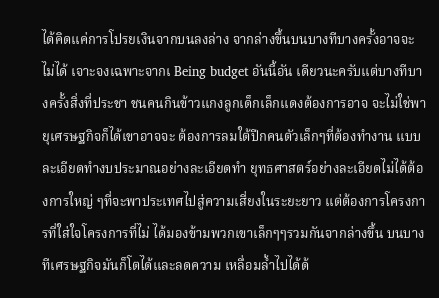ได้คิดแค่การโปรยเงินจากบนลงล่าง จากล่างขึ้นบนบางทีบางครั้งอาจจะไม่ได้ เจาะจงเฉพาะจากเ Being budget อันนี้อัน เดียวนะครับแต่บางทีบางครั้งสิ่งที่ประชา ชนคนกินข้าวแกงลูกเด็กเล็กแดงต้องการอาจ จะไม่ใช่พายุเศรษฐกิจก็ได้เขาอาจจะ ต้องการลมใต้ปีกคนตัวเล็กๆที่ต้องทำงาน แบบละเอียดทำงบประมาณอย่างละเอียดทำ ยุทธศาสตร์อย่างละเอียดไม่ได้ต้องการใหญ่ ๆที่จะพาประเทศไปสู่ความเสี่ยงในระยะยาว แต่ต้องการโครงการที่ใส่ใจโครงการที่ไม่ ได้มองข้ามพวกเขาเล็กๆๆรวมกันจากล่างขึ้น บนบางทีเศรษฐกิจมันก็โตได้และลดความ เหลื่อมล้ำไปได้ด้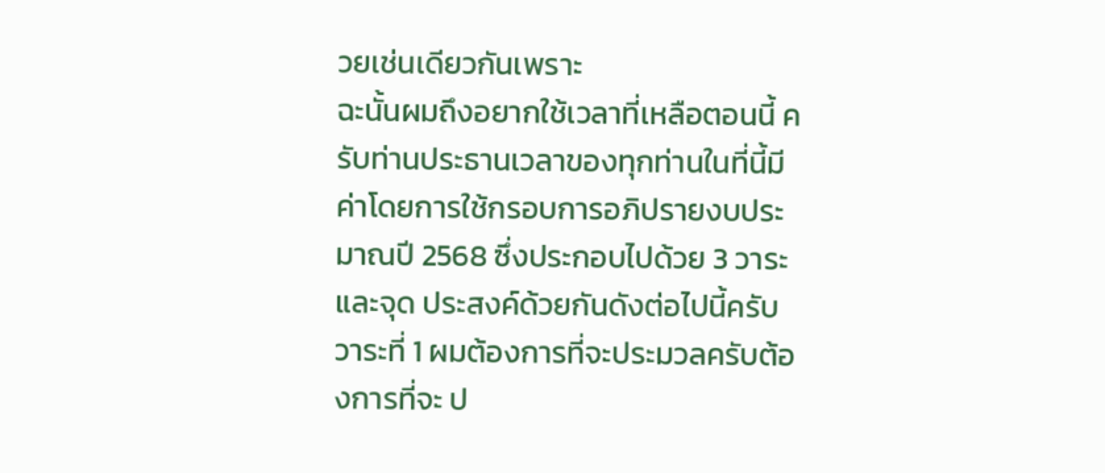วยเช่นเดียวกันเพราะ
ฉะนั้นผมถึงอยากใช้เวลาที่เหลือตอนนี้ ครับท่านประธานเวลาของทุกท่านในที่นี้มี ค่าโดยการใช้กรอบการอภิปรายงบประมาณปี 2568 ซึ่งประกอบไปด้วย 3 วาระและจุด ประสงค์ด้วยกันดังต่อไปนี้ครับวาระที่ 1 ผมต้องการที่จะประมวลครับต้องการที่จะ ป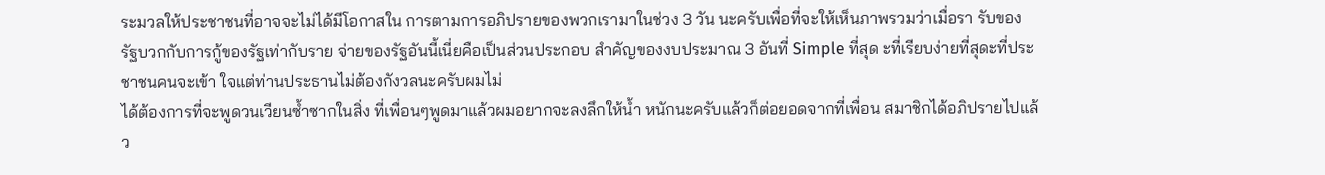ระมวลให้ประชาชนที่อาจจะไม่ได้มีโอกาสใน การตามการอภิปรายของพวกเรามาในช่วง 3 วัน นะครับเพื่อที่จะให้เห็นภาพรวมว่าเมื่อรา รับของรัฐบวกกับการกู้ของรัฐเท่ากับราย จ่ายของรัฐอันนี้เนี่ยคือเป็นส่วนประกอบ สำคัญของงบประมาณ 3 อันที่ Simple ที่สุด ะที่เรียบง่ายที่สุดะที่ประชาชนคนจะเข้า ใจแต่ท่านประธานไม่ต้องกังวลนะครับผมไม่
ได้ต้องการที่จะพูดวนเวียนซ้ำซากในสิ่ง ที่เพื่อนๆพูดมาแล้วผมอยากจะลงลึกให้น้ำ หนักนะครับแล้วก็ต่อยอดจากที่เพื่อน สมาชิกได้อภิปรายไปแล้ว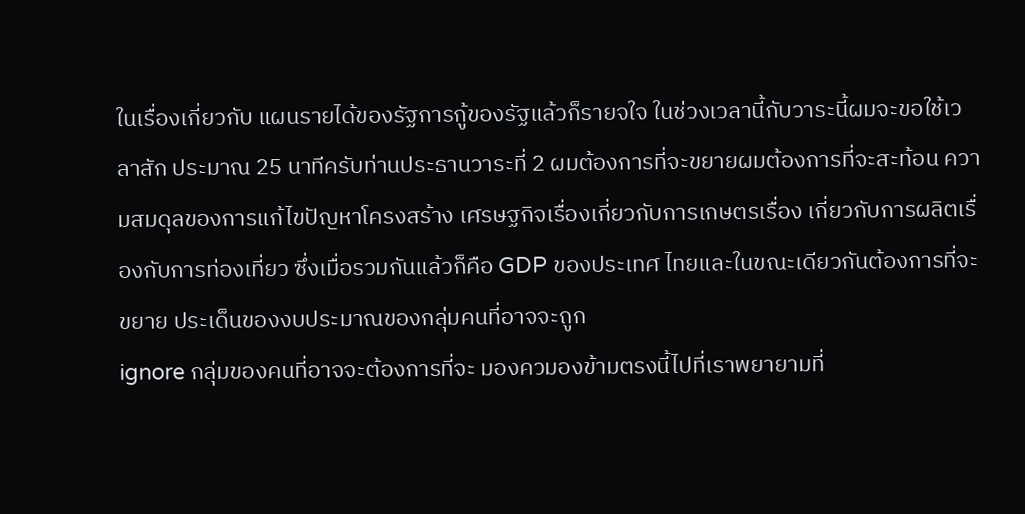ในเรื่องเกี่ยวกับ แผนรายได้ของรัฐการกู้ของรัฐแล้วก็รายจใจ ในช่วงเวลานี้กับวาระนี้ผมจะขอใช้เวลาสัก ประมาณ 25 นาทีครับท่านประธานวาระที่ 2 ผมต้องการที่จะขยายผมต้องการที่จะสะท้อน ความสมดุลของการแก้ไขปัญหาโครงสร้าง เศรษฐกิจเรื่องเกี่ยวกับการเกษตรเรื่อง เกี่ยวกับการผลิตเรื่องกับการท่องเที่ยว ซึ่งเมื่อรวมกันแล้วก็คือ GDP ของประเทศ ไทยและในขณะเดียวกันต้องการที่จะขยาย ประเด็นของงบประมาณของกลุ่มคนที่อาจจะถูก
ignore กลุ่มของคนที่อาจจะต้องการที่จะ มองควมองข้ามตรงนี้ไปที่เราพยายามที่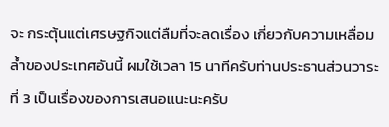จะ กระตุ้นแต่เศรษฐกิจแต่ลืมที่จะลดเรื่อง เกี่ยวกับความเหลื่อมล้ำของประเทศอันนี้ ผมใช้เวลา 15 นาทีครับท่านประธานส่วนวาระ ที่ 3 เป็นเรื่องของการเสนอแนะนะครับ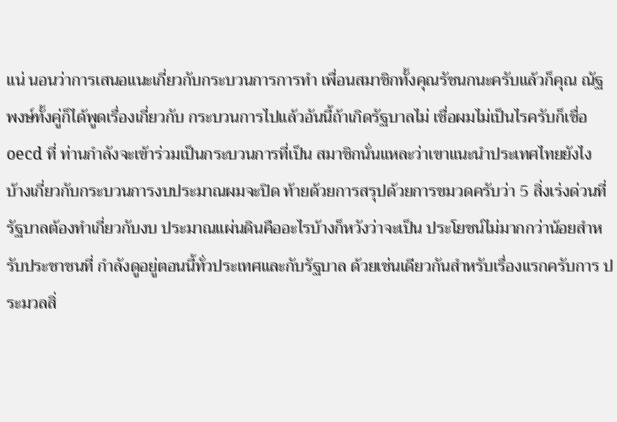แน่ นอนว่าการเสนอแนะเกี่ยวกับกระบวนการการทำ เพื่อนสมาชิกทั้งคุณรัชนกนะครับแล้วก็คุณ ณัฐพงษ์ทั้งคู่ก็ได้พูดเรื่องเกี่ยวกับ กระบวนการไปแล้วอันนี้ถ้าเกิดรัฐบาลไม่ เชื่อผมไม่เป็นไรครับก็เชื่อ oecd ที่ ท่านกำลังจะเข้าร่วมเป็นกระบวนการที่เป็น สมาชิกนั่นแหละว่าเขาแนะนำประเทศไทยยังไง
บ้างเกี่ยวกับกระบวนการงบประมาณผมจะปิด ท้ายด้วยการสรุปด้วยการขมวดครับว่า 5 สิ่งเร่งด่วนที่รัฐบาลต้องทำเกี่ยวกับงบ ประมาณแผ่นดินคืออะไรบ้างก็หวังว่าจะเป็น ประโยชน์ไม่มากกว่าน้อยสำหรับประชาชนที่ กำลังดูอยู่ตอนนี้ทั่วประเทศและกับรัฐบาล ด้วยเช่นเดียวกันสำหรับเรื่องแรกครับการ ประมวลสิ่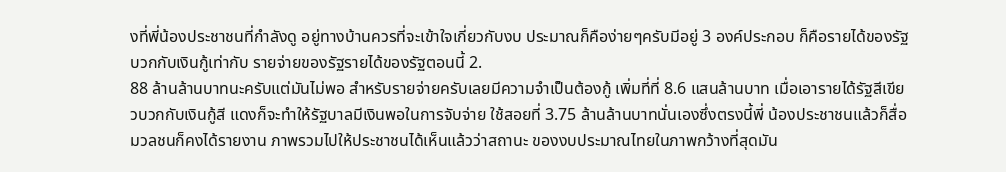งที่พี่น้องประชาชนที่กำลังดู อยู่ทางบ้านควรที่จะเข้าใจเกี่ยวกับงบ ประมาณก็คือง่ายๆครับมีอยู่ 3 องค์ประกอบ ก็คือรายได้ของรัฐบวกกับเงินกู้เท่ากับ รายจ่ายของรัฐรายได้ของรัฐตอนนี้ 2.
88 ล้านล้านบาทนะครับแต่มันไม่พอ สำหรับรายจ่ายครับเลยมีความจำเป็นต้องกู้ เพิ่มที่ที่ 8.6 แสนล้านบาท เมื่อเอารายได้รัฐสีเขียวบวกกับเงินกู้สี แดงก็จะทำให้รัฐบาลมีเงินพอในการจับจ่าย ใช้สอยที่ 3.75 ล้านล้านบาทนั่นเองซึ่งตรงนี้พี่ น้องประชาชนแล้วก็สื่อมวลชนก็คงได้รายงาน ภาพรวมไปให้ประชาชนได้เห็นแล้วว่าสถานะ ของงบประมาณไทยในภาพกว้างที่สุดมัน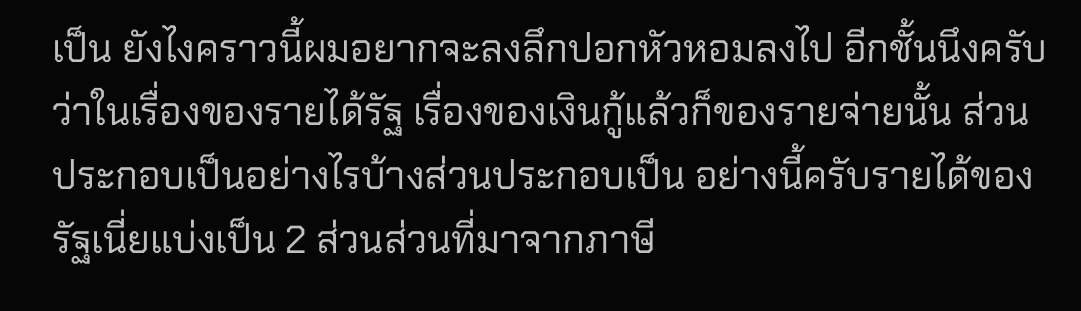เป็น ยังไงคราวนี้ผมอยากจะลงลึกปอกหัวหอมลงไป อีกชั้นนึงครับว่าในเรื่องของรายได้รัฐ เรื่องของเงินกู้แล้วก็ของรายจ่ายนั้น ส่วนประกอบเป็นอย่างไรบ้างส่วนประกอบเป็น อย่างนี้ครับรายได้ของรัฐเนี่ยแบ่งเป็น 2 ส่วนส่วนที่มาจากภาษี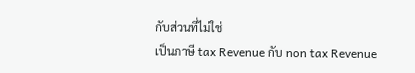กับส่วนที่ไม่ใช่
เป็นภาษี tax Revenue กับ non tax Revenue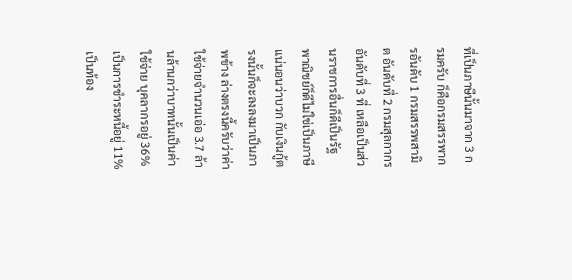ที่เป็นภาษีนั้นมาจาก 3 กรมครับ ก็คือกรมสรรพากรอันดับ 1 กรมสรรพสามิต อันดับที่ 2 กรมสุลกากรอันดับที่ 3 ที่ เหลือเป็นส่วนราชการอื่นก็ดีเป็นรัฐ พาณิชย์ก็ดีไม่ใช่เป็นภาษีแน่นอนว่าบวก กับเงินกู้ตรงนั้นก็จะลงลงมาเป็นภาพข้าง ล่างตรงนี้ครับว่าค่าใช้จ่ายจำนวนเอ่อ 3.7 ล้านล้านกว่าบาทนั้นเป็นค่าใช้จ่าย บุคลากรอยู่ 36% เป็นการชำระหนี้อยู่ 11% เป็นท้อง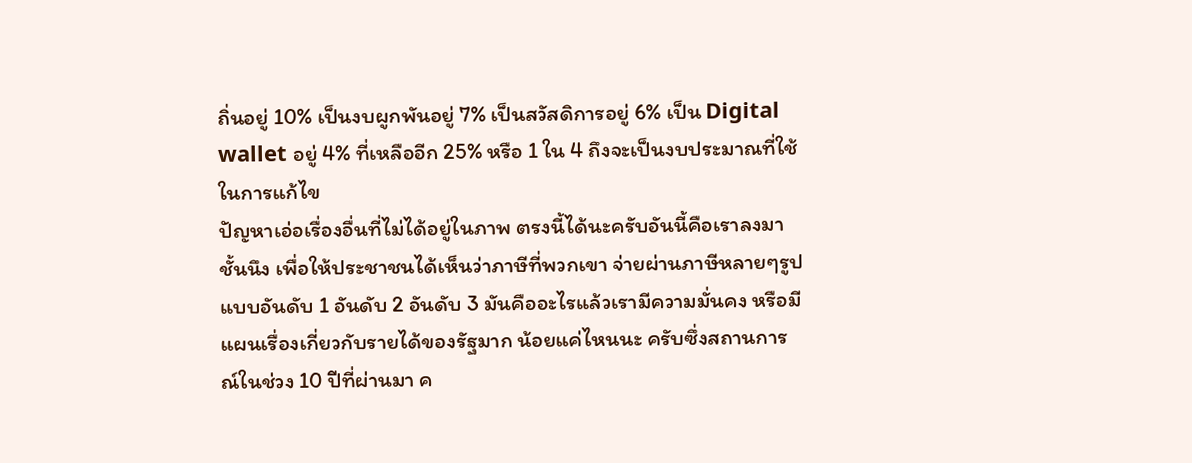ถิ่นอยู่ 10% เป็นงบผูกพันอยู่ 7% เป็นสวัสดิการอยู่ 6% เป็น Digital wallet อยู่ 4% ที่เหลืออีก 25% หรือ 1 ใน 4 ถึงจะเป็นงบประมาณที่ใช้ในการแก้ไข
ปัญหาเอ่อเรื่องอื่นที่ไม่ได้อยู่ในภาพ ตรงนี้ได้นะครับอันนี้คือเราลงมาชั้นนึง เพื่อให้ประชาชนได้เห็นว่าภาษีที่พวกเขา จ่ายผ่านภาษีหลายๆรูปแบบอันดับ 1 อันดับ 2 อันดับ 3 มันคืออะไรแล้วเรามีความมั่นคง หรือมีแผนเรื่องเกี่ยวกับรายได้ของรัฐมาก น้อยแค่ไหนนะ ครับซึ่งสถานการณ์ในช่วง 10 ปีที่ผ่านมา ค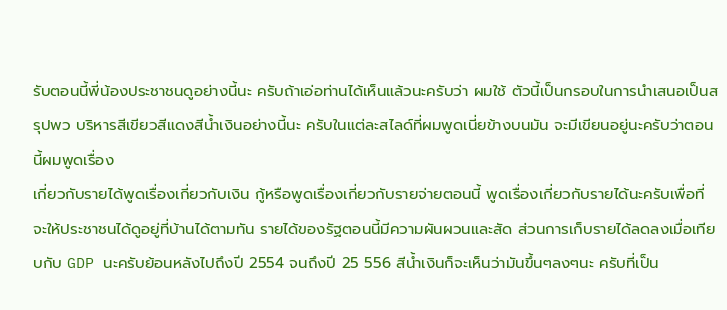รับตอนนี้พี่น้องประชาชนดูอย่างนี้นะ ครับถ้าเอ่อท่านได้เห็นแล้วนะครับว่า ผมใช้ ตัวนี้เป็นกรอบในการนำเสนอเป็นสรุปพว บริหารสีเขียวสีแดงสีน้ำเงินอย่างนี้นะ ครับในแต่ละสไลด์ที่ผมพูดเนี่ยข้างบนมัน จะมีเขียนอยู่นะครับว่าตอนนี้ผมพูดเรื่อง
เกี่ยวกับรายได้พูดเรื่องเกี่ยวกับเงิน กู้หรือพูดเรื่องเกี่ยวกับรายจ่ายตอนนี้ พูดเรื่องเกี่ยวกับรายได้นะครับเพื่อที่ จะให้ประชาชนได้ดูอยู่ที่บ้านได้ตามทัน รายได้ของรัฐตอนนี้มีความผันผวนและสัด ส่วนการเก็บรายได้ลดลงเมื่อเทียบกับ GDP นะครับย้อนหลังไปถึงปี 2554 จนถึงปี 25 556 สีน้ำเงินก็จะเห็นว่ามันขึ้นๆลงๆนะ ครับที่เป็น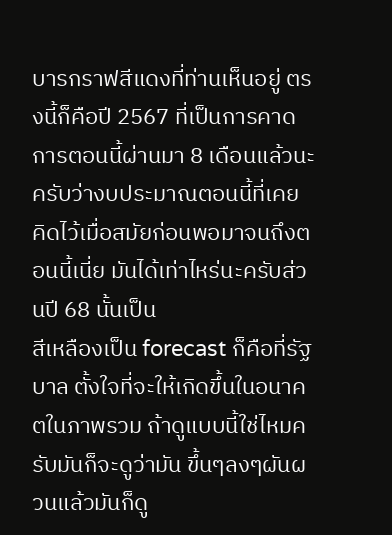บารกราฟสีแดงที่ท่านเห็นอยู่ ตรงนี้ก็คือปี 2567 ที่เป็นการคาดการตอนนี้ผ่านมา 8 เดือนแล้วนะครับว่างบประมาณตอนนี้ที่เคย คิดไว้เมื่อสมัยก่อนพอมาจนถึงตอนนี้เนี่ย มันได้เท่าไหร่นะครับส่วนปี 68 นั้นเป็น
สีเหลืองเป็น forecast ก็คือที่รัฐบาล ตั้งใจที่จะให้เกิดขึ้นในอนาคตในภาพรวม ถ้าดูแบบนี้ใช่ไหมครับมันก็จะดูว่ามัน ขึ้นๆลงๆผันผวนแล้วมันก็ดู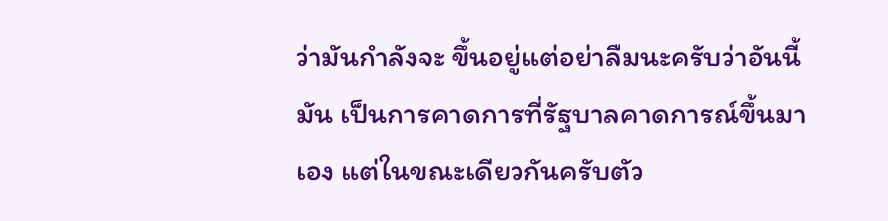ว่ามันกำลังจะ ขึ้นอยู่แต่อย่าลืมนะครับว่าอันนี้มัน เป็นการคาดการที่รัฐบาลคาดการณ์ขึ้นมาเอง แต่ในขณะเดียวกันครับตัว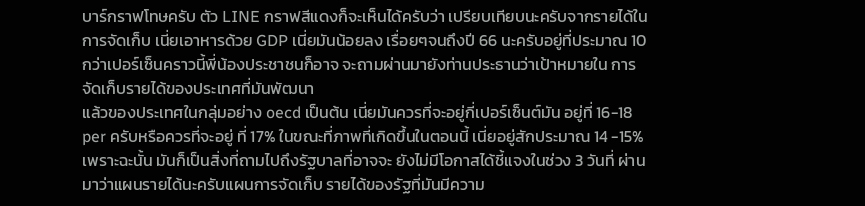บาร์กราฟโทษครับ ตัว LINE กราฟสีแดงก็จะเห็นได้ครับว่า เปรียบเทียบนะครับจากรายได้ในการจัดเก็บ เนี่ยเอาหารด้วย GDP เนี่ยมันน้อยลง เรื่อยๆจนถึงปี 66 นะครับอยู่ที่ประมาณ 10 กว่าเปอร์เซ็นคราวนี้พี่น้องประชาชนก็อาจ จะถามผ่านมายังท่านประธานว่าเป้าหมายใน การจัดเก็บรายได้ของประเทศที่มันพัฒนา
แล้วของประเทศในกลุ่มอย่าง oecd เป็นต้น เนี่ยมันควรที่จะอยู่กี่เปอร์เซ็นต์มัน อยู่ที่ 16-18 per ครับหรือควรที่จะอยู่ ที่ 17% ในขณะที่ภาพที่เกิดขึ้นในตอนนี้ เนี่ยอยู่สักประมาณ 14 -15% เพราะฉะนั้น มันก็เป็นสิ่งที่ถามไปถึงรัฐบาลที่อาจจะ ยังไม่มีโอกาสได้ชี้แจงในช่วง 3 วันที่ ผ่านมาว่าแผนรายได้นะครับแผนการจัดเก็บ รายได้ของรัฐที่มันมีความ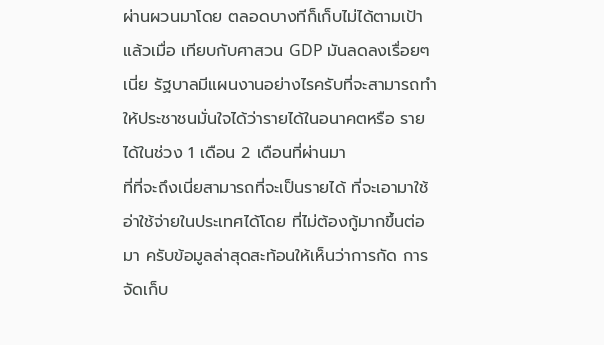ผ่านผวนมาโดย ตลอดบางทีก็เก็บไม่ได้ตามเป้าแล้วเมื่อ เทียบกับศาสวน GDP มันลดลงเรื่อยๆเนี่ย รัฐบาลมีแผนงานอย่างไรครับที่จะสามารถทำ ให้ประชาชนมั่นใจได้ว่ารายได้ในอนาคตหรือ รายได้ในช่วง 1 เดือน 2 เดือนที่ผ่านมา
ที่ที่จะถึงเนี่ยสามารถที่จะเป็นรายได้ ที่จะเอามาใช้อ่าใช้จ่ายในประเทศได้โดย ที่ไม่ต้องกู้มากขึ้นต่อมา ครับข้อมูลล่าสุดสะท้อนให้เห็นว่าการกัด การจัดเก็บ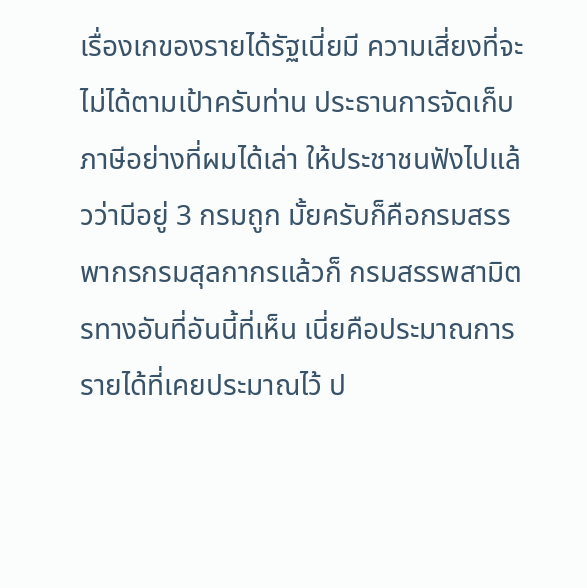เรื่องเกของรายได้รัฐเนี่ยมี ความเสี่ยงที่จะไม่ได้ตามเป้าครับท่าน ประธานการจัดเก็บภาษีอย่างที่ผมได้เล่า ให้ประชาชนฟังไปแล้วว่ามีอยู่ 3 กรมถูก มั้ยครับก็คือกรมสรรพากรกรมสุลกากรแล้วก็ กรมสรรพสามิตรทางอันที่อันนี้ที่เห็น เนี่ยคือประมาณการรายได้ที่เคยประมาณไว้ ป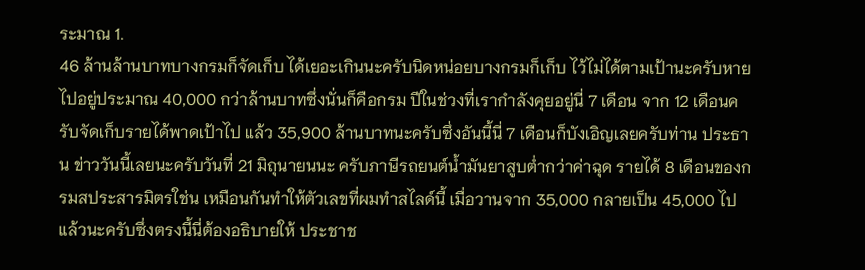ระมาณ 1.
46 ล้านล้านบาทบางกรมก็จัดเก็บ ได้เยอะเกินนะครับนิดหน่อยบางกรมก็เก็บ ไว้ไม่ได้ตามเป้านะครับหายไปอยู่ประมาณ 40,000 กว่าล้านบาทซึ่งนั่นก็คือกรม ปีในช่วงที่เรากำลังคุยอยู่นี่ 7 เดือน จาก 12 เดือนครับจัดเก็บรายได้พาดเป้าไป แล้ว 35,900 ล้านบาทนะครับซึ่งอันนี้นี่ 7 เดือนก็บังเอิญเลยครับท่าน ประธาน ข่าววันนี้เลยนะครับวันที่ 21 มิถุนายนนะ ครับภาษีรถยนต์น้ำมันยาสูบต่ำกว่าค่าฉุด รายได้ 8 เดือนของกรมสประสารมิตรใช่น เหมือนกันทำให้ตัวเลขที่ผมทำสไลด์นี้ เมื่อวานจาก 35,000 กลายเป็น 45,000 ไป
แล้วนะครับซึ่งตรงนี้นี่ต้องอธิบายให้ ประชาช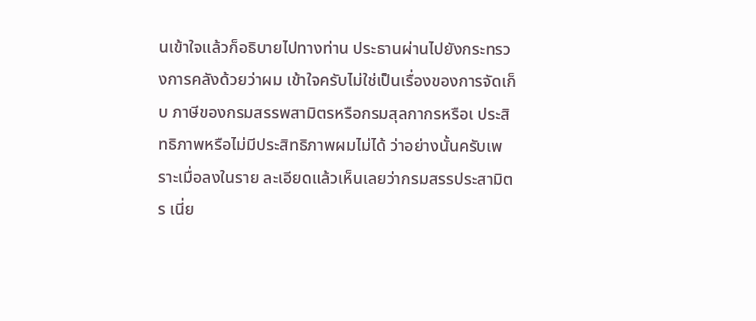นเข้าใจแล้วก็อธิบายไปทางท่าน ประธานผ่านไปยังกระทรวงการคลังด้วยว่าผม เข้าใจครับไม่ใช่เป็นเรื่องของการจัดเก็บ ภาษีของกรมสรรพสามิตรหรือกรมสุลกากรหรือเ ประสิทธิภาพหรือไม่มีประสิทธิภาพผมไม่ได้ ว่าอย่างนั้นครับเพราะเมื่อลงในราย ละเอียดแล้วเห็นเลยว่ากรมสรรประสามิตร เนี่ย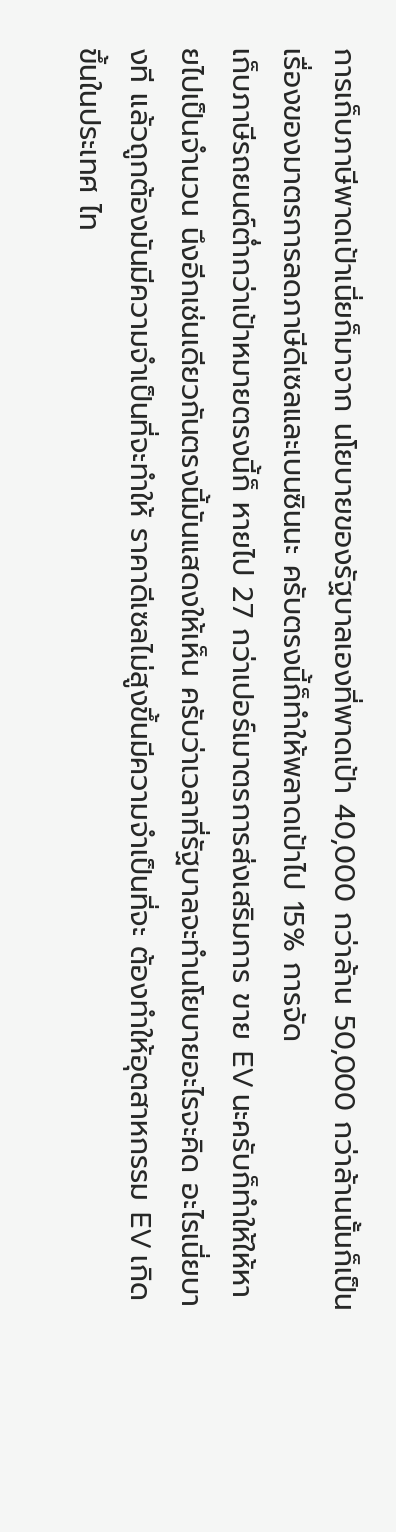การเก็บภาษีพาดเป้าเนี่ยก็มาจาก นโยบายของรัฐบาลเองที่พาดเป้า 40,000 กว่าล้าน 50,000 กว่าล้านนั้นก็เป็น เรื่องของมาตรการลดภาษีดีเซลและเบนซินนะ ครับตรงนี้ก็ทำให้พลาดเป้าไป 15% การจัด
เก็บภาษีรถยนต์ต่ำกว่าเป้าหมายตรงนี้ก็ หายไป 27 กว่าเปอร์เมาตรการส่งเสริมการ ขาย EV นะครับก็ทำให้ให้หายไปเป็นจำนวน นึงอีกเช่นเดียวกันตรงนี้มันแสดงให้เห็น ครับว่าเวลาที่รัฐบาลจะทำนโยบายอะไรจะคิด อะไรเนี่ยบางที แล้วถูกต้องมันมีความจำเป็นที่จะทำให้ ราคาดีเซลไม่สูงขึ้นมีความจำเป็นที่จะ ต้องทำให้อุตสาหกรรม EV เกิดขึ้นในประเทศ ไท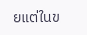ยแต่ในข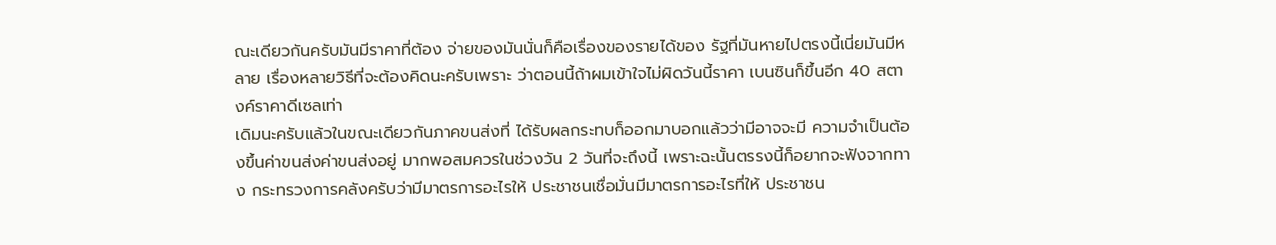ณะเดียวกันครับมันมีราคาที่ต้อง จ่ายของมันนั่นก็คือเรื่องของรายได้ของ รัฐที่มันหายไปตรงนี้เนี่ยมันมีหลาย เรื่องหลายวิธีที่จะต้องคิดนะครับเพราะ ว่าตอนนี้ถ้าผมเข้าใจไม่ผิดวันนี้ราคา เบนซินก็ขึ้นอีก 40 สตางค์ราคาดีเซลเท่า
เดิมนะครับแล้วในขณะเดียวกันภาคขนส่งที่ ได้รับผลกระทบก็ออกมาบอกแล้วว่ามีอาจจะมี ความจำเป็นต้องขึ้นค่าขนส่งค่าขนส่งอยู่ มากพอสมควรในช่วงวัน 2 วันที่จะถึงนี้ เพราะฉะนั้นตรรงนี้ก็อยากจะฟังจากทาง กระทรวงการคลังครับว่ามีมาตรการอะไรให้ ประชาชนเชื่อมั่นมีมาตรการอะไรที่ให้ ประชาชน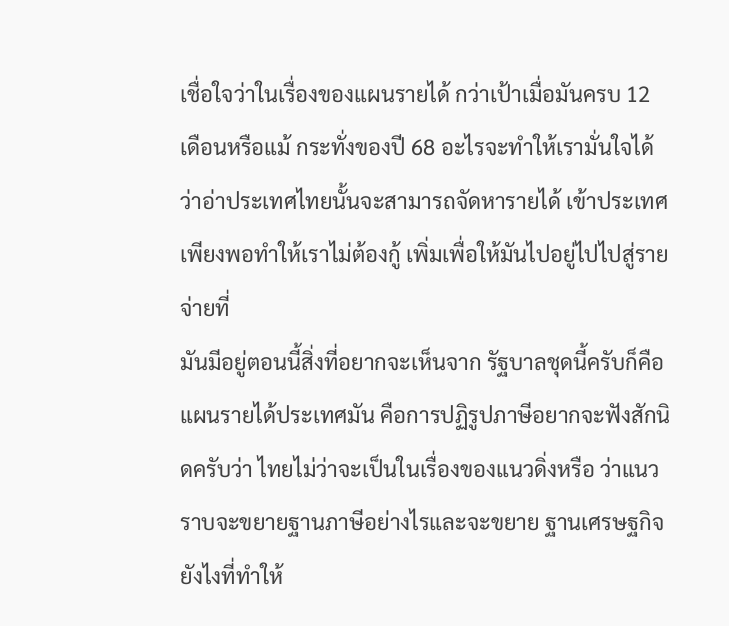เชื่อใจว่าในเรื่องของแผนรายได้ กว่าเป้าเมื่อมันครบ 12 เดือนหรือแม้ กระทั่งของปี 68 อะไรจะทำให้เรามั่นใจได้ ว่าอ่าประเทศไทยนั้นจะสามารถจัดหารายได้ เข้าประเทศเพียงพอทำให้เราไม่ต้องกู้ เพิ่มเพื่อให้มันไปอยู่ไปไปสู่รายจ่ายที่
มันมีอยู่ตอนนี้สิ่งที่อยากจะเห็นจาก รัฐบาลชุดนี้ครับก็คือแผนรายได้ประเทศมัน คือการปฏิรูปภาษีอยากจะฟังสักนิดครับว่า ไทยไม่ว่าจะเป็นในเรื่องของแนวดิ่งหรือ ว่าแนวราบจะขยายฐานภาษีอย่างไรและจะขยาย ฐานเศรษฐกิจยังไงที่ทำให้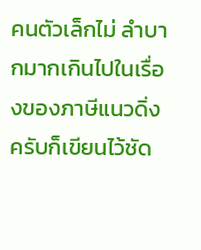คนตัวเล็กไม่ ลำบากมากเกินไปในเรื่องของภาษีแนวดิ่ง ครับก็เขียนไว้ชัด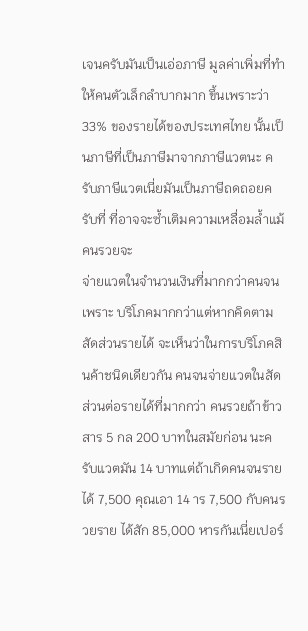เจนครับมันเป็นเอ่อภาษี มูลค่าเพิ่มที่ทำให้คนตัวเล็กลำบากมาก ขึ้นเพราะว่า 33% ของรายได้ของประเทศไทย นั้นเป็นภาษีที่เป็นภาษีมาจากภาษีแวตนะ ครับภาษีแวตเนี่ยมันเป็นภาษีถดถอยครับที่ ที่อาจจะซ้ำเติมความเหลื่อมล้ำแม้คนรวยจะ
จ่ายแวตในจำนวนเงินที่มากกว่าคนจนเพราะ บริโภคมากกว่าแต่หากคิดตามสัดส่วนรายได้ จะเห็นว่าในการบริโภคสินค้าชนิดเดียวกัน คนจนจ่ายแวตในสัดส่วนต่อรายได้ที่มากกว่า คนรวยถ้าข้าวสาร 5 กล 200 บาทในสมัยก่อน นะครับแวตมัน 14 บาทแต่ถ้าเกิดคนจนรายได้ 7,500 คุณเอา 14 าร 7,500 กับคนรวยราย ได้สัก 85,000 หารกันเนี่ยเปอร์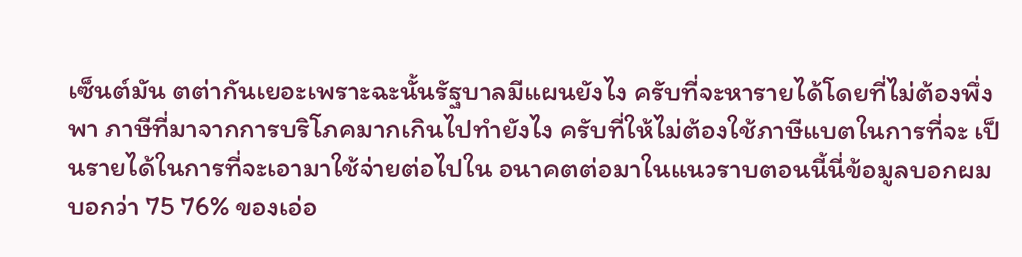เซ็นต์มัน ตต่ากันเยอะเพราะฉะนั้นรัฐบาลมีแผนยังไง ครับที่จะหารายได้โดยที่ไม่ต้องพึ่งพา ภาษีที่มาจากการบริโภคมากเกินไปทำยังไง ครับที่ให้ไม่ต้องใช้ภาษีแบตในการที่จะ เป็นรายได้ในการที่จะเอามาใช้จ่ายต่อไปใน อนาคตต่อมาในแนวราบตอนนี้นี่ข้อมูลบอกผม
บอกว่า 75 76% ของเอ่อ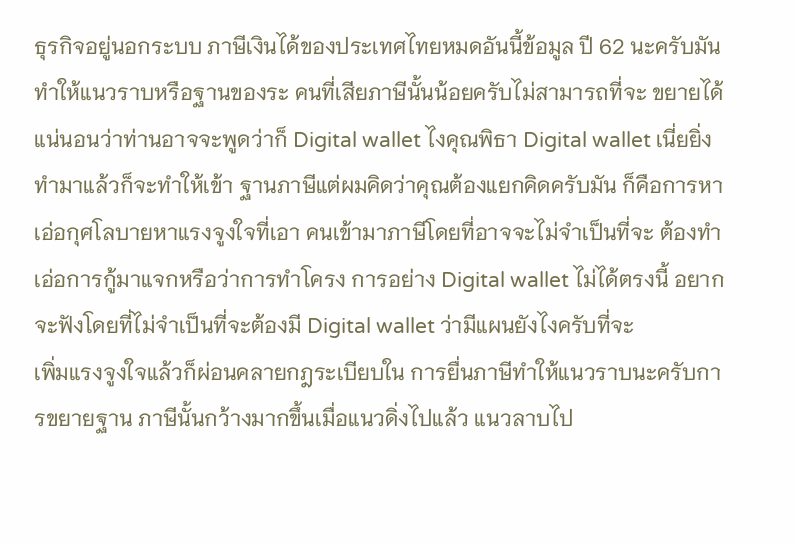ธุรกิจอยู่นอกระบบ ภาษีเงินได้ของประเทศไทยหมดอันนี้ข้อมูล ปี 62 นะครับมันทำให้แนวราบหรือฐานของระ คนที่เสียภาษีนั้นน้อยครับไม่สามารถที่จะ ขยายได้แน่นอนว่าท่านอาจจะพูดว่าก็ Digital wallet ไงคุณพิธา Digital wallet เนี่ยยิ่งทำมาแล้วก็จะทำให้เข้า ฐานภาษีแต่ผมคิดว่าคุณต้องแยกคิดครับมัน ก็คือการหาเอ่อกุศโลบายหาแรงจูงใจที่เอา คนเข้ามาภาษีโดยที่อาจจะไม่จำเป็นที่จะ ต้องทำเอ่อการกู้มาแจกหรือว่าการทำโครง การอย่าง Digital wallet ไม่ได้ตรงนี้ อยากจะฟังโดยที่ไม่จำเป็นที่จะต้องมี Digital wallet ว่ามีแผนยังไงครับที่จะ
เพิ่มแรงจูงใจแล้วก็ผ่อนคลายกฎระเบียบใน การยื่นภาษีทำให้แนวราบนะครับการขยายฐาน ภาษีนั้นกว้างมากขึ้นเมื่อแนวดิ่งไปแล้ว แนวลาบไป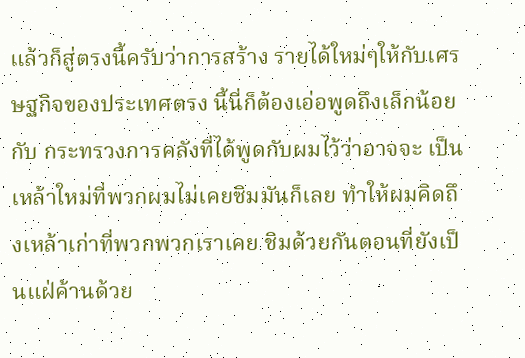แล้วก็สู่ตรงนี้ครับว่าการสร้าง รายได้ใหม่ๆให้กับเศรษฐกิจของประเทศตรง นี้นี่ก็ต้องเอ่อพูดถึงเล็กน้อยกับ กระทรวงการคลังที่ได้พูดกับผมไว้ว่าอาจจะ เป็นเหล้าใหม่ที่พวกผมไม่เคยชิมมันก็เลย ทำให้ผมคิดถึงเหล้าเก่าที่พวกพวกเราเคย ชิมด้วยกันตอนที่ยังเป็นแฝ่ค้านด้วย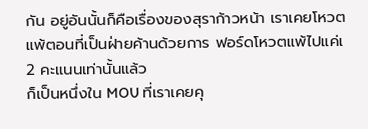กัน อยู่อันนั้นก็คือเรื่องของสุราก้าวหน้า เราเคยโหวตแพ้ตอนที่เป็นฝ่ายค้านด้วยการ ฟอร์ดโหวตแพ้ไปแค่เ 2 คะแนนเท่านั้นแล้ว
ก็เป็นหนึ่งใน MOU ที่เราเคยคุ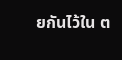ยกันไว้ใน ต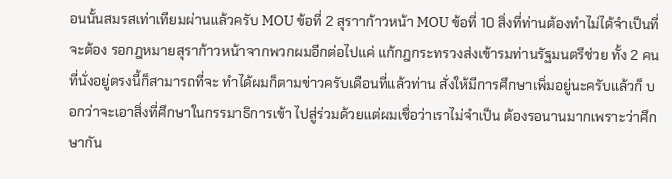อนนั้นสมรสเท่าเทียมผ่านแล้วครับ MOU ข้อที่ 2 สุราาก้าวหน้า MOU ข้อที่ 10 สิ่งที่ท่านต้องทำไม่ได้จำเป็นที่จะต้อง รอกฎหมายสุราก้าวหน้าจากพวกผมอีกต่อไปแค่ แก้กฎกระทรวงส่งเข้ารมท่านรัฐมนตรีช่วย ทั้ง 2 คนที่นั่งอยู่ตรงนี้ก็สามารถที่จะ ทำได้ผมก็ตามข่าวครับเดือนที่แล้วท่าน สั่งให้มีการศึกษาเพิ่มอยู่นะครับแล้วก็ บอกว่าจะเอาสิ่งที่ศึกษาในกรรมาธิการเข้า ไปสู่ร่วมด้วยแต่ผมเชื่อว่าเราไม่จำเป็น ต้องรอนานมากเพราะว่าศึกษากัน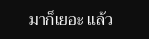มาก็เยอะ แล้ว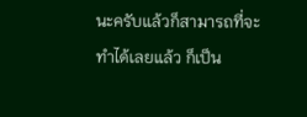นะครับแล้วก็สามารถที่จะทำได้เลยแล้ว ก็เป็น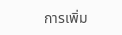การเพิ่ม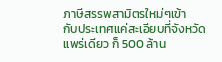ภาษีสรรพสามิตรใหม่ๆเข้า
กับประเทศแค่สะเอียบที่จังหวัดแพร่เดียว ก็ 500 ล้าน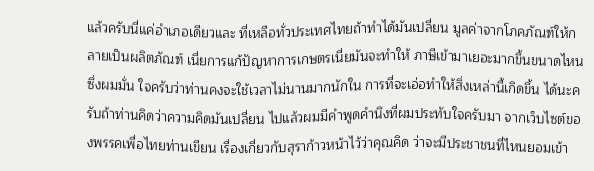แล้วครับนี่แค่อำเภอเดียวและ ที่เหลือทั่วประเทศไทยถ้าทำได้มันเปลี่ยน มูลค่าจากโภคภัณฑ์ให้กลายเป็นผลิตภัณฑ์ เนี่ยการแก้ปัญหาการเกษตรเนี่ยมันจะทำให้ ภาษีเข้ามาเยอะมากขึ้นขนาดไหนซึ่งผมมั่น ใจครับว่าท่านคงจะใช้เวลาไม่นานมากนักใน การที่จะเอ่อทำให้สิ่งเหล่านี้เกิดขึ้น ได้นะครับถ้าท่านคิดว่าความคิดมันเปลี่ยน ไปแล้วผมมีคำพูดคำนึงที่ผมประทับใจครับมา จากเว็บไซต์ของพรรคเพื่อไทยท่านเขียน เรื่องเกี่ยวกับสุราก้าวหน้าไว้ว่าคุณคิด ว่าจะมีประชาชนที่ไหนยอมเข้า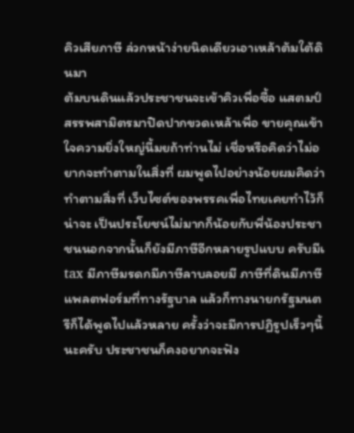คิวเสียภาษี ล่วกหน้าง่ายนิดเดียวเอาเหล้าต้มใต้ดินมา
ต้มบนดินแล้วประชาชนจะเข้าคิวเพื่อซื้อ แสตมป์สรรพสามิตรมาปิดปากขวดเหล้าเพื่อ ขายคุณเข้าใจความยิ่งใหญ่นี้มยถ้าท่านไม่ เชื่อหรือคิดว่าไม่อยากจะทำตามในสิ่งที่ ผมพูดไปอย่างน้อยผมคิดว่าทำตามสิ่งที่ เว็บไซต์ของพรรคเพื่อไทยเคยทำไว้ก็น่าจะ เป็นประโยชน์ไม่มากก็น้อยกับพี่น้องประชา ชนนอกจากนั้นก็ยังมีภาษีอีกหลายรูปแบบ ครับมีเ tax มีภาษีมรดกมีภาษีลาบลอยมี ภาษีที่ดินมีภาษีแพลตฟอร์มที่ทางรัฐบาล แล้วก็ทางนายกรัฐมนตรีก็ได้พูดไปแล้วหลาย ครั้งว่าจะมีการปฏิรูปเร็วๆนี้นะครับ ประชาชนก็คงอยากจะฟัง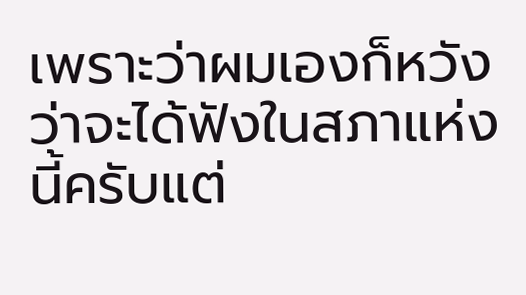เพราะว่าผมเองก็หวัง ว่าจะได้ฟังในสภาแห่งนี้ครับแต่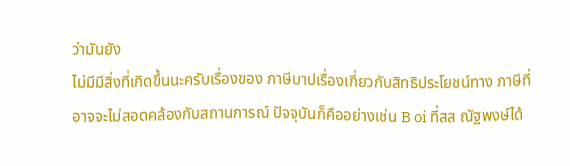ว่ามันยัง
ไม่มีมีสิ่งที่เกิดขึ้นนะครับเรื่องของ ภาษีบาปเรื่องเกี่ยวกับสิทธิประโยชน์ทาง ภาษีที่อาจจะไม่สอดคล้องกับสถานการณ์ ปัจจุบันก็คืออย่างเช่น B oi ที่สส ณัฐพงษ์ได้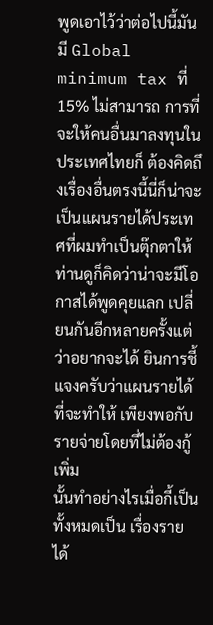พูดเอาไว้ว่าต่อไปนี้มันมี Global minimum tax ที่ 15% ไม่สามารถ การที่จะให้คนอื่นมาลงทุนในประเทศไทยก็ ต้องคิดถึงเรื่องอื่นตรงนี้นี่ก็น่าจะ เป็นแผนรายได้ประเทศที่ผมทำเป็นตุ๊กตาให้ ท่านดูก็คิดว่าน่าจะมีโอกาสได้พูดคุยแลก เปลี่ยนกันอีกหลายครั้งแต่ว่าอยากจะได้ ยินการชี้แจงครับว่าแผนรายได้ที่จะทำให้ เพียงพอกับรายจ่ายโดยที่ไม่ต้องกู้เพิ่ม
นั้นทำอย่างไรเมื่อกี้เป็นทั้งหมดเป็น เรื่องรายได้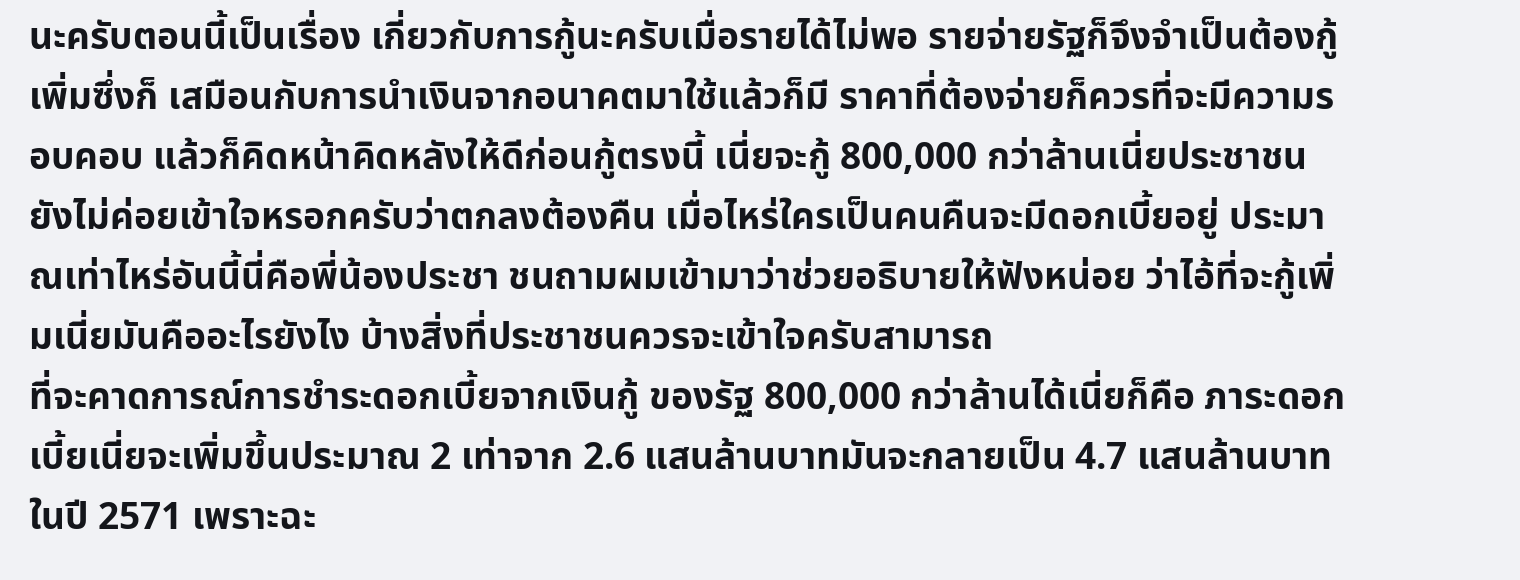นะครับตอนนี้เป็นเรื่อง เกี่ยวกับการกู้นะครับเมื่อรายได้ไม่พอ รายจ่ายรัฐก็จึงจำเป็นต้องกู้เพิ่มซึ่งก็ เสมือนกับการนำเงินจากอนาคตมาใช้แล้วก็มี ราคาที่ต้องจ่ายก็ควรที่จะมีความรอบคอบ แล้วก็คิดหน้าคิดหลังให้ดีก่อนกู้ตรงนี้ เนี่ยจะกู้ 800,000 กว่าล้านเนี่ยประชาชน ยังไม่ค่อยเข้าใจหรอกครับว่าตกลงต้องคืน เมื่อไหร่ใครเป็นคนคืนจะมีดอกเบี้ยอยู่ ประมาณเท่าไหร่อันนี้นี่คือพี่น้องประชา ชนถามผมเข้ามาว่าช่วยอธิบายให้ฟังหน่อย ว่าไอ้ที่จะกู้เพิ่มเนี่ยมันคืออะไรยังไง บ้างสิ่งที่ประชาชนควรจะเข้าใจครับสามารถ
ที่จะคาดการณ์การชำระดอกเบี้ยจากเงินกู้ ของรัฐ 800,000 กว่าล้านได้เนี่ยก็คือ ภาระดอกเบี้ยเนี่ยจะเพิ่มขึ้นประมาณ 2 เท่าจาก 2.6 แสนล้านบาทมันจะกลายเป็น 4.7 แสนล้านบาทในปี 2571 เพราะฉะ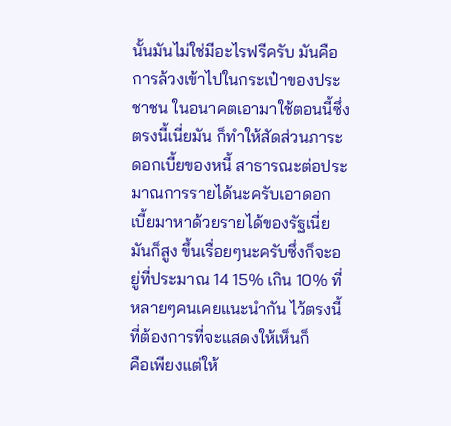นั้นมันไม่ใช่มีอะไรฟรีครับ มันคือการล้วงเข้าไปในกระเป๋าของประชาชน ในอนาคตเอามาใช้ตอนนี้ซึ่งตรงนี้เนี่ยมัน ก็ทำให้สัดส่วนภาระดอกเบี้ยของหนี้ สาธารณะต่อประมาณการรายได้นะครับเอาดอก เบี้ยมาหาด้วยรายได้ของรัฐเนี่ยมันก็สูง ขึ้นเรื่อยๆนะครับซึ่งก็จะอยู่ที่ประมาณ 14 15% เกิน 10% ที่หลายๆคนเคยแนะนำกัน ไว้ตรงนี้ที่ต้องการที่จะแสดงให้เห็นก็
คือเพียงแต่ให้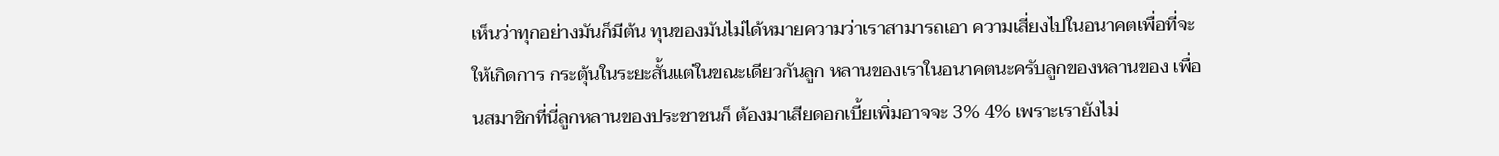เห็นว่าทุกอย่างมันก็มีต้น ทุนของมันไม่ได้หมายความว่าเราสามารถเอา ความเสี่ยงไปในอนาคตเพื่อที่จะให้เกิดการ กระตุ้นในระยะสั้นแต่ในขณะเดียวกันลูก หลานของเราในอนาคตนะครับลูกของหลานของ เพื่อนสมาชิกที่นี่ลูกหลานของประชาชนก็ ต้องมาเสียดอกเบี้ยเพิ่มอาจจะ 3% 4% เพราะเรายังไม่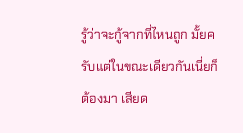รู้ว่าจะกู้จากที่ไหนถูก มั้ยครับแต่ในขณะเดียวกันเนี่ยก็ต้องมา เสียด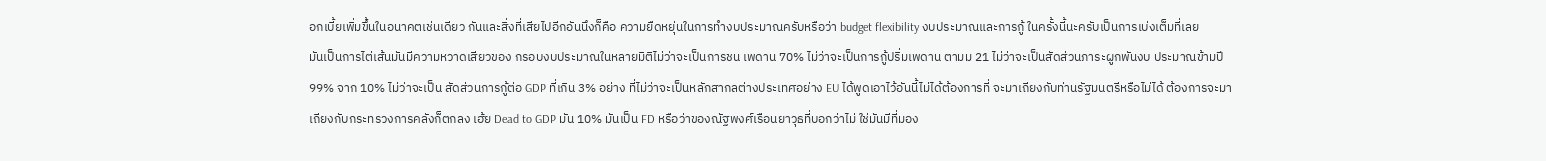อกเบี้ยเพิ่มขึ้นในอนาคตเช่นเดียว กันและสิ่งที่เสียไปอีกอันนึงก็คือ ความยืดหยุ่นในการทำงบประมาณครับหรือว่า budget flexibility งบประมาณและการกู้ ในครั้งนี้นะครับเป็นการเบ่งเต็มที่เลย
มันเป็นการไต่เส้นมันมีความหวาดเสียวของ กรอบงบประมาณในหลายมิติไม่ว่าจะเป็นการชน เพดาน 70% ไม่ว่าจะเป็นการกู้ปริ่มเพดาน ตามม 21 ไม่ว่าจะเป็นสัดส่วนภาระผูกพันงบ ประมาณข้ามปี 99% จาก 10% ไม่ว่าจะเป็น สัดส่วนการกู้ต่อ GDP ที่เกิน 3% อย่าง ที่ไม่ว่าจะเป็นหลักสากลต่างประเทศอย่าง EU ได้พูดเอาไว้อันนี้ไม่ได้ต้องการที่ จะมาเถียงกับท่านรัฐมนตรีหรือไม่ได้ ต้องการจะมาเถียงกับกระทรวงการคลังก็ตกลง เฮ้ย Dead to GDP มัน 10% มันเป็น FD หรือว่าของณัฐพงศ์เรือนยาวุธที่บอกว่าไม่ ใช่มันมีที่มอง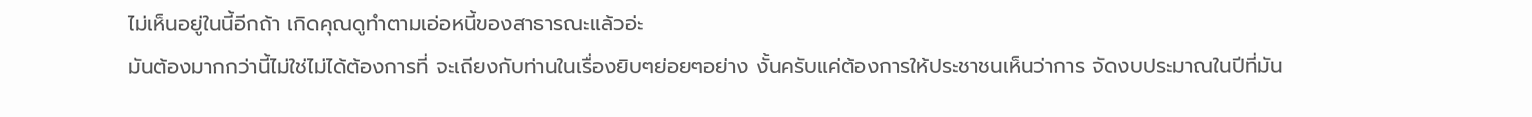ไม่เห็นอยู่ในนี้อีกถ้า เกิดคุณดูทำตามเอ่อหนี้ของสาธารณะแล้วอ่ะ
มันต้องมากกว่านี้ไม่ใช่ไม่ได้ต้องการที่ จะเถียงกับท่านในเรื่องยิบๆย่อยๆอย่าง งั้นครับแค่ต้องการให้ประชาชนเห็นว่าการ จัดงบประมาณในปีที่มัน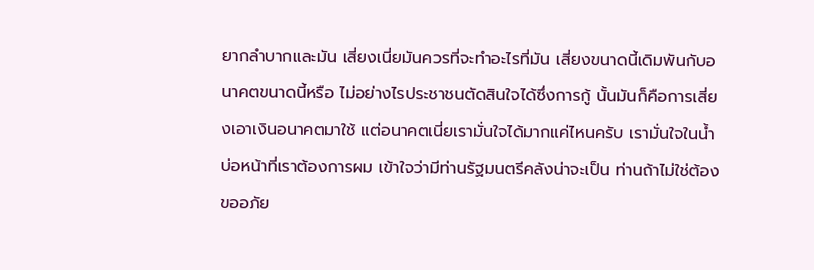ยากลำบากและมัน เสี่ยงเนี่ยมันควรที่จะทำอะไรที่มัน เสี่ยงขนาดนี้เดิมพันกับอนาคตขนาดนี้หรือ ไม่อย่างไรประชาชนตัดสินใจได้ซึ่งการกู้ นั้นมันก็คือการเสี่ยงเอาเงินอนาคตมาใช้ แต่อนาคตเนี่ยเรามั่นใจได้มากแค่ไหนครับ เรามั่นใจในน้ำบ่อหน้าที่เราต้องการผม เข้าใจว่ามีท่านรัฐมนตรีคลังน่าจะเป็น ท่านถ้าไม่ใช่ต้องขออภัย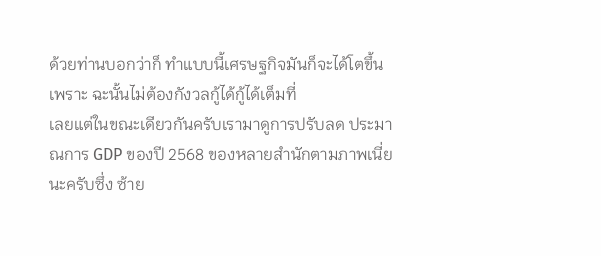ด้วยท่านบอกว่าก็ ทำแบบนี้เศรษฐกิจมันก็จะได้โตขึ้นเพราะ ฉะนั้นไม่ต้องกังวลกู้ได้กู้ได้เต็มที่
เลยแต่ในขณะเดียวกันครับเรามาดูการปรับลด ประมาณการ GDP ของปี 2568 ของหลายสำนักตามภาพเนี่ยนะครับซึ่ง ซ้าย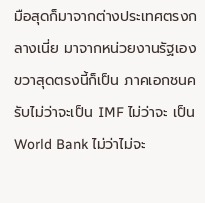มือสุดก็มาจากต่างประเทศตรงกลางเนี่ย มาจากหน่วยงานรัฐเองขวาสุดตรงนี้ก็เป็น ภาคเอกชนครับไม่ว่าจะเป็น IMF ไม่ว่าจะ เป็น World Bank ไม่ว่าไม่จะ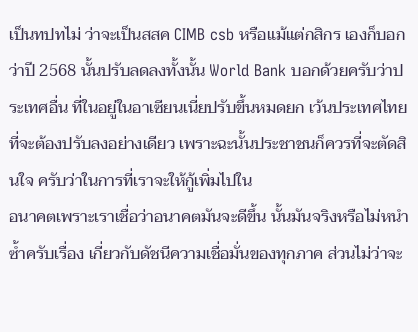เป็นทปทไม่ ว่าจะเป็นสสค CIMB csb หรือแม้แต่กสิกร เองก็บอกว่าปี 2568 นั้นปรับลดลงทั้งนั้น World Bank บอกด้วยครับว่าประเทศอื่น ที่ในอยู่ในอาเซียนเนี่ยปรับขึ้นหมดยก เว้นประเทศไทยที่จะต้องปรับลงอย่างเดียว เพราะฉะนั้นประชาชนก็ควรที่จะตัดสินใจ ครับว่าในการที่เราจะให้กู้เพิ่มไปใน
อนาคตเพราะเราเชื่อว่าอนาคตมันจะดีขึ้น นั้นมันจริงหรือไม่หนำซ้ำครับเรื่อง เกี่ยวกับดัชนีความเชื่อมั่นของทุกภาค ส่วนไม่ว่าจะ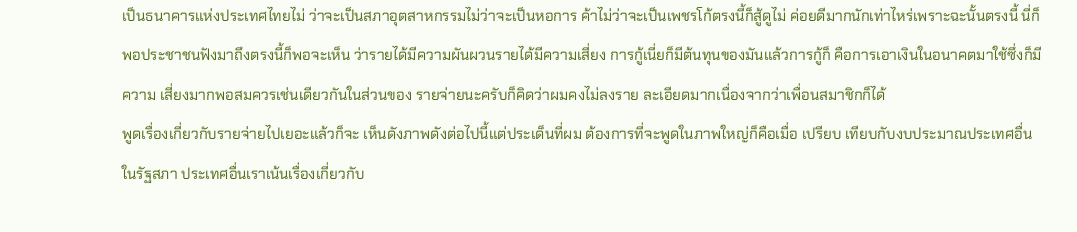เป็นธนาคารแห่งประเทศไทยไม่ ว่าจะเป็นสภาอุตสาหกรรมไม่ว่าจะเป็นหอการ ค้าไม่ว่าจะเป็นเพชรโก้ตรงนี้ก็สู้ดูไม่ ค่อยดีมากนักเท่าไหร่เพราะฉะนั้นตรงนี้ นี่ก็พอประชาชนฟังมาถึงตรงนี้ก็พอจะเห็น ว่ารายได้มีความผันผวนรายได้มีความเสี่ยง การกู้เนี่ยก็มีต้นทุนของมันแล้วการกู้ก็ คือการเอาเงินในอนาคตมาใช้ซึ่งก็มีความ เสี่ยงมากพอสมควรเช่นเดียวกันในส่วนของ รายจ่ายนะครับก็คิดว่าผมคงไม่ลงราย ละเอียดมากเนื่องจากว่าเพื่อนสมาชิกก็ได้
พูดเรื่องเกี่ยวกับรายจ่ายไปเยอะแล้วก็จะ เห็นดังภาพดังต่อไปนี้แต่ประเด็นที่ผม ต้องการที่จะพูดในภาพใหญ่ก็คือเมื่อ เปรียบ เทียบกับงบประมาณประเทศอื่นในรัฐสภา ประเทศอื่นเราเน้นเรื่องเกี่ยวกับ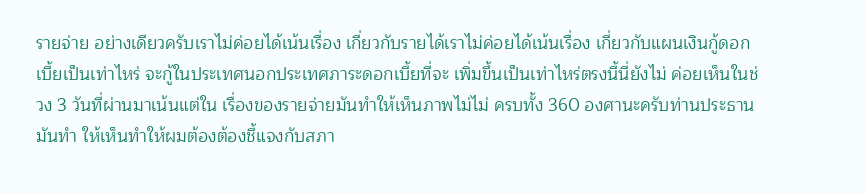รายจ่าย อย่างเดียวครับเราไม่ค่อยได้เน้นเรื่อง เกี่ยวกับรายได้เราไม่ค่อยได้เน้นเรื่อง เกี่ยวกับแผนเงินกู้ดอกเบี้ยเป็นเท่าไหร่ จะกู้ในประเทศนอกประเทศภาระดอกเบี้ยที่จะ เพิ่มขึ้นเป็นเท่าไหร่ตรงนี้นี่ยังไม่ ค่อยเห็นในช่วง 3 วันที่ผ่านมาเน้นแต่ใน เรื่องของรายจ่ายมันทำให้เห็นภาพไม่ไม่ ครบทั้ง 360 องศานะครับท่านประธานมันทำ ให้เห็นทำให้ผมต้องต้องชี้แจงกับสภา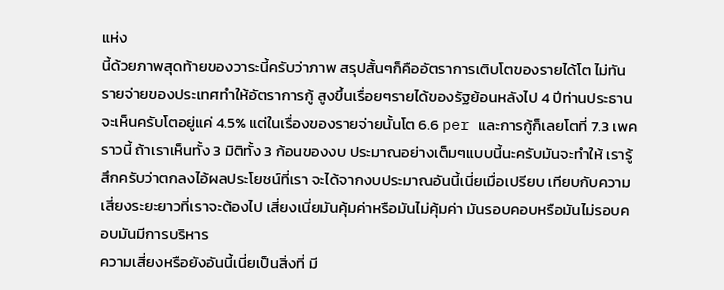แห่ง
นี้ด้วยภาพสุดท้ายของวาระนี้ครับว่าภาพ สรุปสั้นๆก็คืออัตราการเติบโตของรายได้โต ไม่ทันรายจ่ายของประเทศทำให้อัตราการกู้ สูงขึ้นเรื่อยๆรายได้ของรัฐย้อนหลังไป 4 ปีท่านประธานจะเห็นครับโตอยู่แค่ 4.5% แต่ในเรื่องของรายจ่ายนั้นโต 6.6 per และการกู้ก็เลยโตที่ 7.3 เพคราวนี้ ถ้าเราเห็นทั้ง 3 มิติทั้ง 3 ก้อนของงบ ประมาณอย่างเต็มๆแบบนี้นะครับมันจะทำให้ เรารู้สึกครับว่าตกลงไอ้ผลประโยชน์ที่เรา จะได้จากงบประมาณอันนี้เนี่ยเมื่อเปรียบ เทียบกับความเสี่ยงระยะยาวที่เราจะต้องไป เสี่ยงเนี่ยมันคุ้มค่าหรือมันไม่คุ้มค่า มันรอบคอบหรือมันไม่รอบคอบมันมีการบริหาร
ความเสี่ยงหรือยังอันนี้เนี่ยเป็นสิ่งที่ มี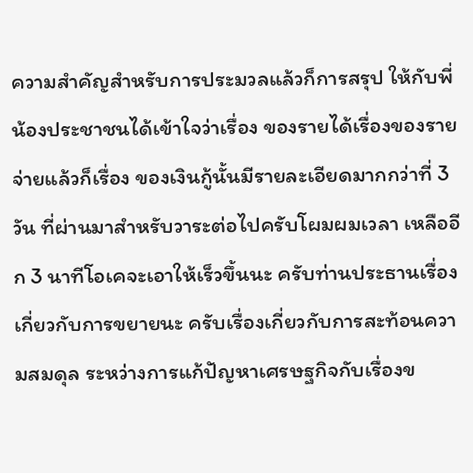ความสำคัญสำหรับการประมวลแล้วก็การสรุป ให้กับพี่น้องประชาชนได้เข้าใจว่าเรื่อง ของรายได้เรื่องของรายจ่ายแล้วก็เรื่อง ของเงินกู้นั้นมีรายละเอียดมากกว่าที่ 3 วัน ที่ผ่านมาสำหรับวาระต่อไปครับโผมผมเวลา เหลืออีก 3 นาทีโอเคจะเอาให้เร็วขึ้นนะ ครับท่านประธานเรื่องเกี่ยวกับการขยายนะ ครับเรื่องเกี่ยวกับการสะท้อนความสมดุล ระหว่างการแก้ปัญหาเศรษฐกิจกับเรื่องข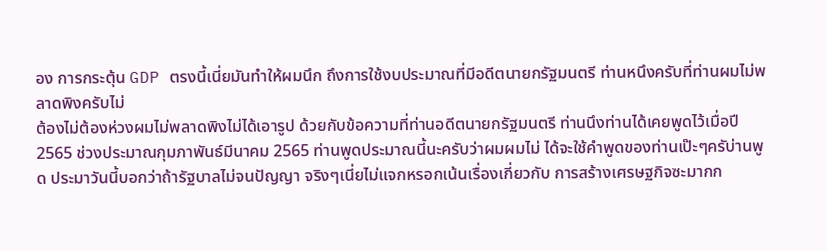อง การกระตุ้น GDP ตรงนี้เนี่ยมันทำให้ผมนึก ถึงการใช้งบประมาณที่มีอดีตนายกรัฐมนตรี ท่านหนึงครับที่ท่านผมไม่พลาดพิงครับไม่
ต้องไม่ต้องห่วงผมไม่พลาดพิงไม่ได้เอารูป ด้วยกับข้อความที่ท่านอดีตนายกรัฐมนตรี ท่านนึงท่านได้เคยพูดไว้เมื่อปี 2565 ช่วงประมาณกุมภาพันธ์มีนาคม 2565 ท่านพูดประมาณนี้นะครับว่าผมผมไม่ ได้จะใช้คำพูดของท่านเป๊ะๆครับ่านพูด ประมาวันนี้บอกว่าถ้ารัฐบาลไม่จนปัญญา จริงๆเนี่ยไม่แจกหรอกเน้นเรื่องเกี่ยวกับ การสร้างเศรษฐกิจซะมากก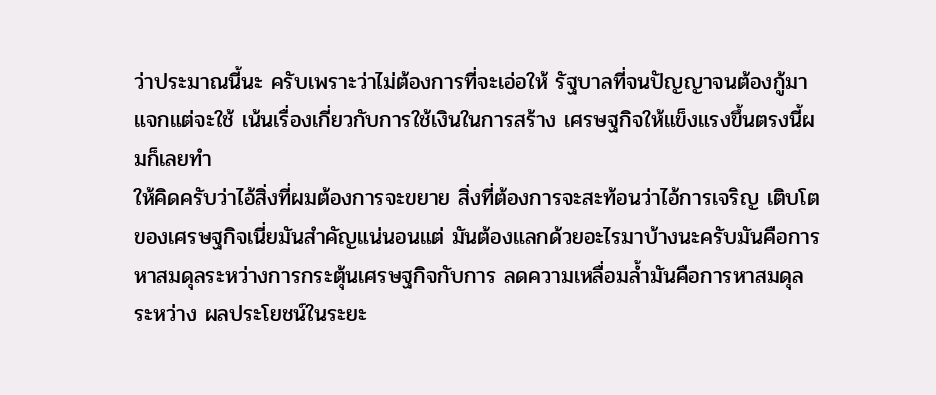ว่าประมาณนี้นะ ครับเพราะว่าไม่ต้องการที่จะเอ่อให้ รัฐบาลที่จนปัญญาจนต้องกู้มาแจกแต่จะใช้ เน้นเรื่องเกี่ยวกับการใช้เงินในการสร้าง เศรษฐกิจให้แข็งแรงขึ้นตรงนี้ผมก็เลยทำ
ให้คิดครับว่าไอ้สิ่งที่ผมต้องการจะขยาย สิ่งที่ต้องการจะสะท้อนว่าไอ้การเจริญ เติบโตของเศรษฐกิจเนี่ยมันสำคัญแน่นอนแต่ มันต้องแลกด้วยอะไรมาบ้างนะครับมันคือการ หาสมดุลระหว่างการกระตุ้นเศรษฐกิจกับการ ลดความเหลื่อมล้ำมันคือการหาสมดุลระหว่าง ผลประโยชน์ในระยะ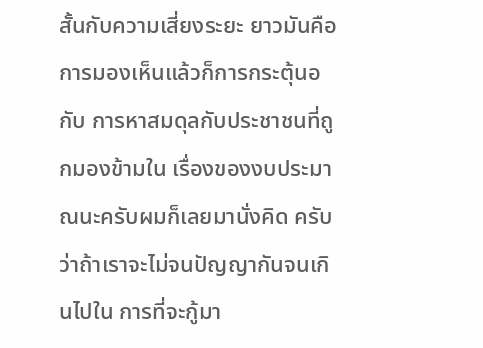สั้นกับความเสี่ยงระยะ ยาวมันคือการมองเห็นแล้วก็การกระตุ้นอกับ การหาสมดุลกับประชาชนที่ถูกมองข้ามใน เรื่องของงบประมาณนะครับผมก็เลยมานั่งคิด ครับว่าถ้าเราจะไม่จนปัญญากันจนเกินไปใน การที่จะกู้มา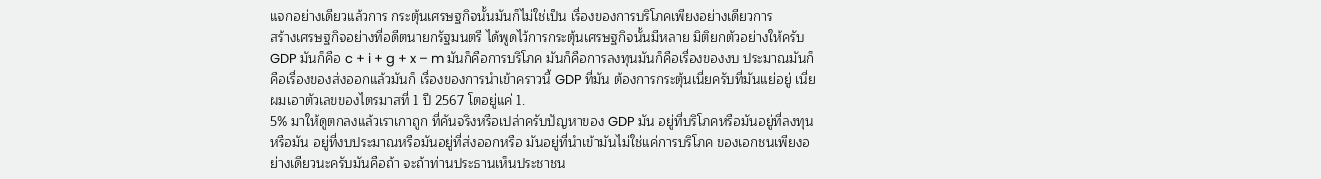แจกอย่างเดียวแล้วการ กระตุ้นเศรษฐกิจนั้นมันก็ไม่ใช่เป็น เรื่องของการบริโภคเพียงอย่างเดียวการ
สร้างเศรษฐกิจอย่างที่อดีตนายกรัฐมนตรี ได้พูดไว้การกระตุ้นเศรษฐกิจนั้นมีหลาย มิติยกตัวอย่างให้ครับ GDP มันก็คือ c + i + g + x – m มันก็คือการบริโภค มันก็คือการลงทุนมันก็คือเรื่องของงบ ประมาณมันก็คือเรื่องของส่งออกแล้วมันก็ เรื่องของการนำเข้าคราวนี้ GDP ที่มัน ต้องการกระตุ้นเนี่ยครับที่มันแย่อยู่ เนี่ยผมเอาตัวเลขของไตรมาสที่ 1 ปี 2567 โตอยู่แค่ 1.
5% มาให้ดูตกลงแล้วเราเกาถูก ที่คันจริงหรือเปล่าครับปัญหาของ GDP มัน อยู่ที่บริโภคหรือมันอยู่ที่ลงทุนหรือมัน อยู่ที่งบประมาณหรือมันอยู่ที่ส่งออกหรือ มันอยู่ที่นำเข้ามันไม่ใช่แค่การบริโภค ของเอกชนเพียงอย่างเดียวนะครับมันคือถ้า จะถ้าท่านประธานเห็นประชาชน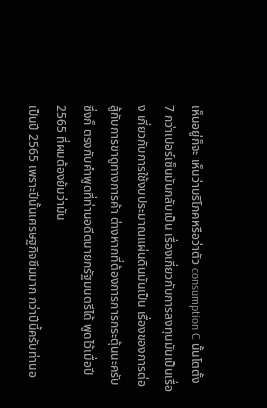เห็นอยู่ก็จะ เห็นว่าบริโภคหรือว่าตัว consumption C นั้นโตตั้ง 7 กว่าเปอร์เซ็นมันกลับเป็น เรื่องเกี่ยวกับการลงทุนมันเป็นเรื่อง เกี่ยวกับการใช้งบประมาณแผ่นดินมันเป็น เรื่องของการต่อสู้กับการขาดูทางการค้า ต่างหากที่ต้องการการกระตุ้นนะครับซึ่งก็ ตรงกับคำพูดที่ท่านอดีตนายกรัฐมนตรีได้ พูดไว้เมื่อปี 2565 ที่ผมต้องย้มว่ามัน
เป็นปี 2565 เพราะปีนั้นเศรษฐกิจซึมมาก กว่าปีนี้ครับท่านอ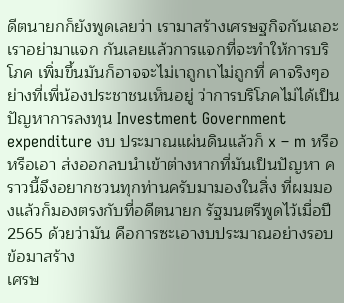ดีตนายกก็ยังพูดเลยว่า เรามาสร้างเศรษฐกิจกันเถอะเราอย่ามาแจก กันเลยแล้วการแจกที่จะทำให้การบริโภค เพิ่มขึ้นมันก็อาจจะไม่เาถูกเาไม่ถูกที่ คาจริงๆอย่างที่เพี่น้องประชาชนเห็นอยู่ ว่าการบริโภคไม่ได้เป็นปัญหาการลงทุน Investment Government expenditure งบ ประมาณแผ่นดินแล้วก็ x – m หรือหรือเอา ส่งออกลบนำเข้าต่างหากที่มันเป็นปัญหา คราวนี้จึงอยากชวนทุกท่านครับมามองในสิ่ง ที่ผมมองแล้วก็มองตรงกับที่อดีตนายก รัฐมนตรีพูดไว้เมื่อปี 2565 ด้วยว่ามัน คือการซะเอางบประมาณอย่างรอบข้อมาสร้าง
เศรษ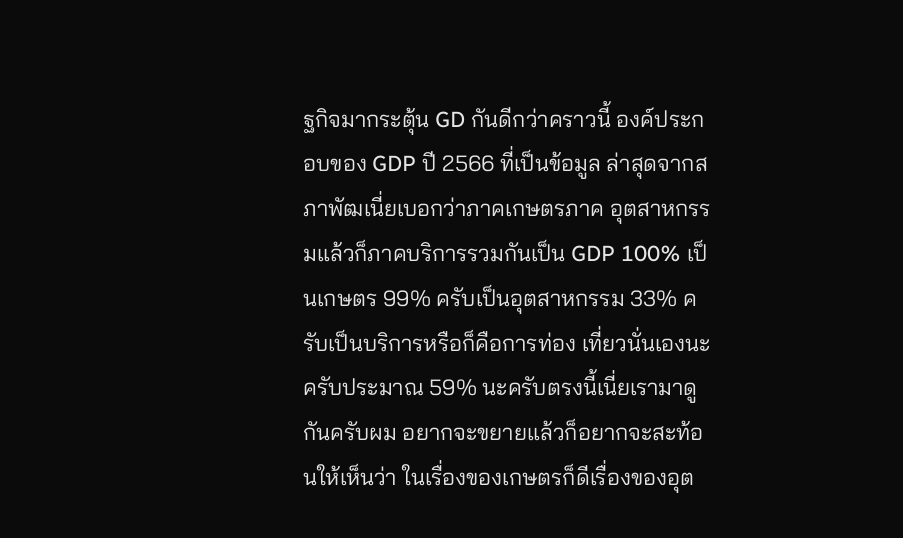ฐกิจมากระตุ้น GD กันดีกว่าคราวนี้ องค์ประกอบของ GDP ปี 2566 ที่เป็นข้อมูล ล่าสุดจากสภาพัฒเนี่ยเบอกว่าภาคเกษตรภาค อุตสาหกรรมแล้วก็ภาคบริการรวมกันเป็น GDP 100% เป็นเกษตร 99% ครับเป็นอุตสาหกรรม 33% ครับเป็นบริการหรือก็คือการท่อง เที่ยวนั่นเองนะครับประมาณ 59% นะครับตรงนี้เนี่ยเรามาดูกันครับผม อยากจะขยายแล้วก็อยากจะสะท้อนให้เห็นว่า ในเรื่องของเกษตรก็ดีเรื่องของอุต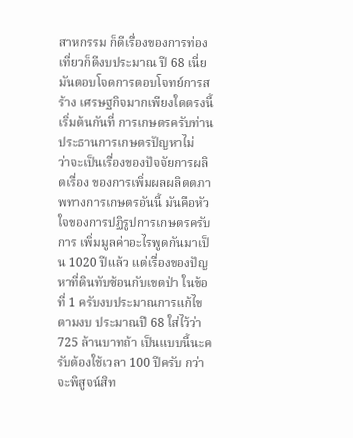สาหกรรม ก็ดีเรื่องของการท่องเที่ยวก็ดีงบประมาณ ปี 68 เนี่ยมันตอบโจดการตอบโจทย์การสร้าง เศรษฐกิจมากเพียงใดตรงนี้เริ่มต้นกันที่ การเกษตรครับท่านประธานการเกษตรปัญหาไม่
ว่าจะเป็นเรื่องของปัจจัยการผลิตเรื่อง ของการเพิ่มผลผลิตตภาพทางการเกษตรอันนี้ มันคือหัวใจของการปฏิรูปการเกษตรครับการ เพิ่มมูลค่าอะไรพูดกันมาเป็น 1020 ปีแล้ว แต่เรื่องของปัญหาที่ดินทับซ้อนกับเขตป่า ในข้อที่ 1 ครับงบประมาณการแก้ไขตามงบ ประมาณปี 68 ใส่ไว้ว่า 725 ล้านบาทถ้า เป็นแบบนี้นะครับต้องใช้เวลา 100 ปีครับ กว่าจะพิสูจน์สิท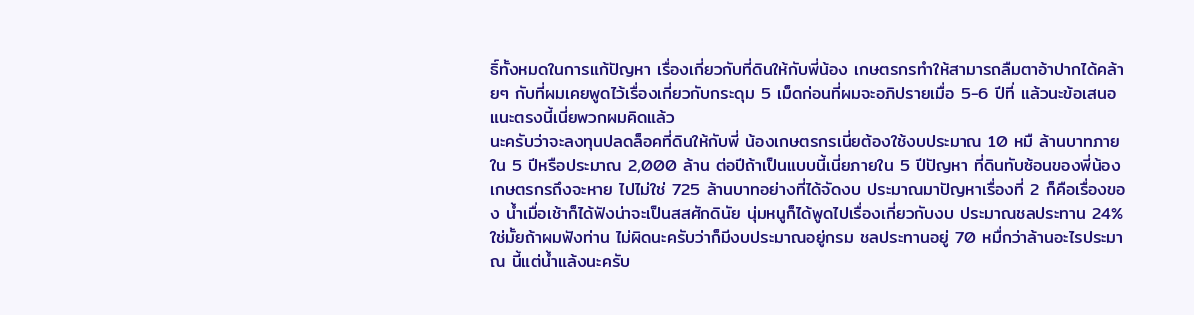ธิ์ทั้งหมดในการแก้ปัญหา เรื่องเกี่ยวกับที่ดินให้กับพี่น้อง เกษตรกรทำให้สามารถลืมตาอ้าปากได้คล้ายๆ กับที่ผมเคยพูดไว้เรื่องเกี่ยวกับกระดุม 5 เม็ดก่อนที่ผมจะอภิปรายเมื่อ 5-6 ปีที่ แล้วนะข้อเสนอแนะตรงนี้เนี่ยพวกผมคิดแล้ว
นะครับว่าจะลงทุนปลดล็อคที่ดินให้กับพี่ น้องเกษตรกรเนี่ยต้องใช้งบประมาณ 10 หมื ล้านบาทภายใน 5 ปีหรือประมาณ 2,000 ล้าน ต่อปีถ้าเป็นแบบนี้เนี่ยภายใน 5 ปีปัญหา ที่ดินทับซ้อนของพี่น้องเกษตรกรถึงจะหาย ไปไม่ใช่ 725 ล้านบาทอย่างที่ได้จัดงบ ประมาณมาปัญหาเรื่องที่ 2 ก็คือเรื่องของ น้ำเมื่อเช้าก็ได้ฟังน่าจะเป็นสสศักดินัย นุ่มหนูก็ได้พูดไปเรื่องเกี่ยวกับงบ ประมาณชลประทาน 24% ใช่มั้ยถ้าผมฟังท่าน ไม่ผิดนะครับว่าก็มีงบประมาณอยู่กรม ชลประทานอยู่ 70 หมื่กว่าล้านอะไรประมาณ นี้แต่น้ำแล้งนะครับ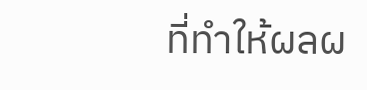ที่ทำให้ผลผ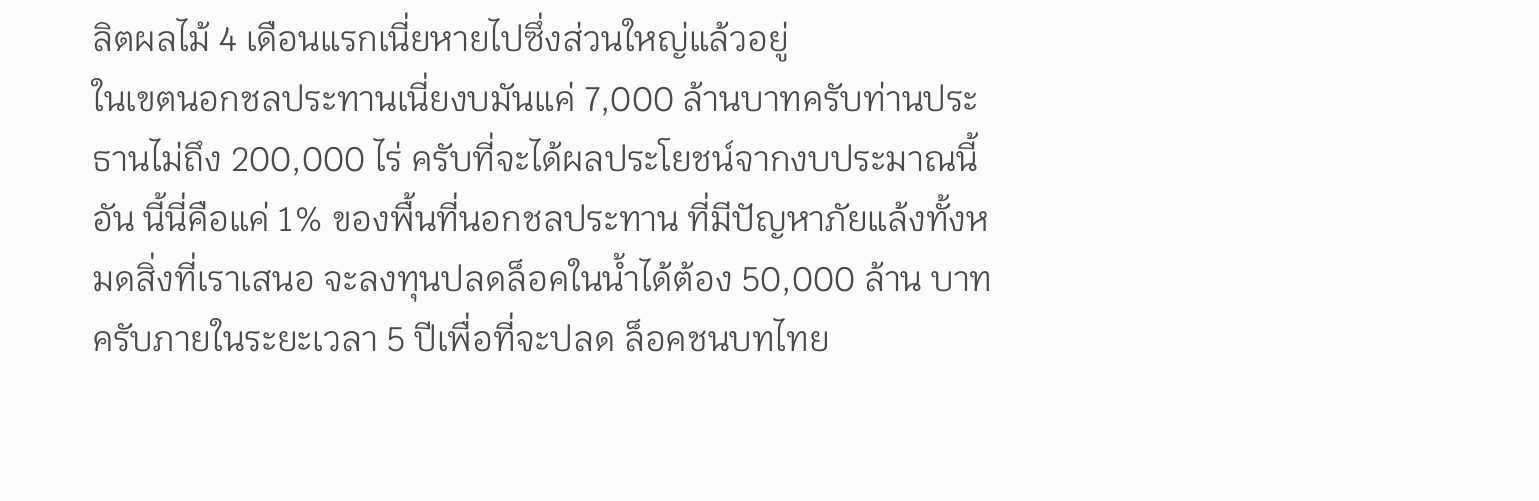ลิตผลไม้ 4 เดือนแรกเนี่ยหายไปซึ่งส่วนใหญ่แล้วอยู่
ในเขตนอกชลประทานเนี่ยงบมันแค่ 7,000 ล้านบาทครับท่านประธานไม่ถึง 200,000 ไร่ ครับที่จะได้ผลประโยชน์จากงบประมาณนี้อัน นี้นี่คือแค่ 1% ของพื้นที่นอกชลประทาน ที่มีปัญหาภัยแล้งทั้งหมดสิ่งที่เราเสนอ จะลงทุนปลดล็อคในน้ำได้ต้อง 50,000 ล้าน บาทครับภายในระยะเวลา 5 ปีเพื่อที่จะปลด ล็อคชนบทไทย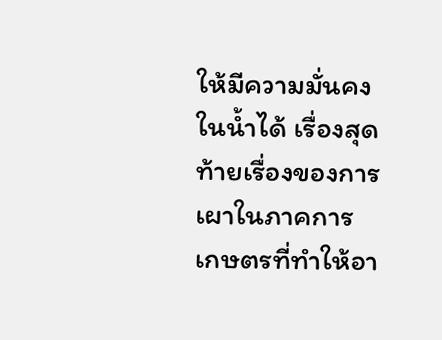ให้มีความมั่นคงในน้ำได้ เรื่องสุดท้ายเรื่องของการเผาในภาคการ เกษตรที่ทำให้อา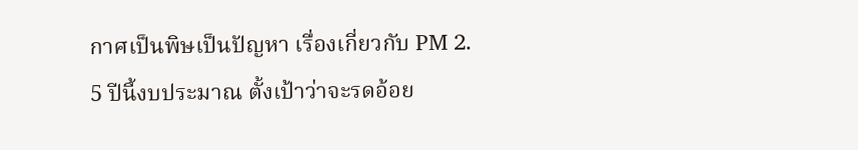กาศเป็นพิษเป็นปัญหา เรื่องเกี่ยวกับ PM 2.
5 ปีนี้งบประมาณ ตั้งเป้าว่าจะรดอ้อย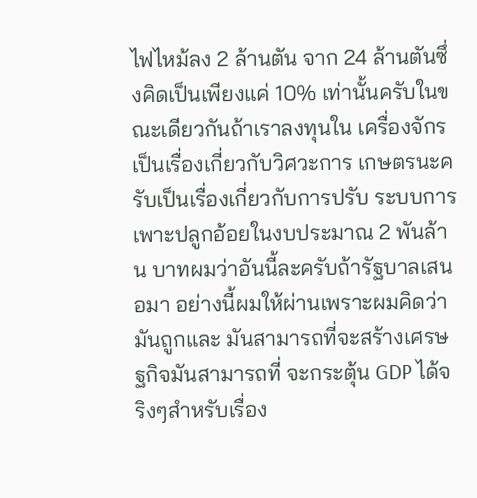ไฟไหม้ลง 2 ล้านตัน จาก 24 ล้านตันซึ่งคิดเป็นเพียงแค่ 10% เท่านั้นครับในขณะเดียวกันถ้าเราลงทุนใน เครื่องจักรเป็นเรื่องเกี่ยวกับวิศวะการ เกษตรนะครับเป็นเรื่องเกี่ยวกับการปรับ ระบบการเพาะปลูกอ้อยในงบประมาณ 2 พันล้าน บาทผมว่าอันนี้ละครับถ้ารัฐบาลเสนอมา อย่างนี้ผมให้ผ่านเพราะผมคิดว่ามันถูกและ มันสามารถที่จะสร้างเศรษฐกิจมันสามารถที่ จะกระตุ้น GDP ได้จริงๆสำหรับเรื่อง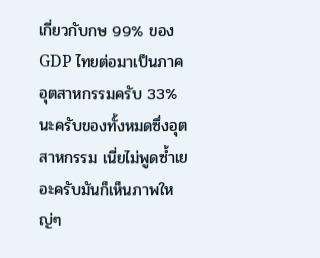เกี่ยวกับกษ 99% ของ GDP ไทยต่อมาเป็นภาค อุตสาหกรรมครับ 33% นะครับของทั้งหมดซึ่งอุตสาหกรรม เนี่ยไม่พูดซ้ำเยอะครับมันก็เห็นภาพใหญ่ๆ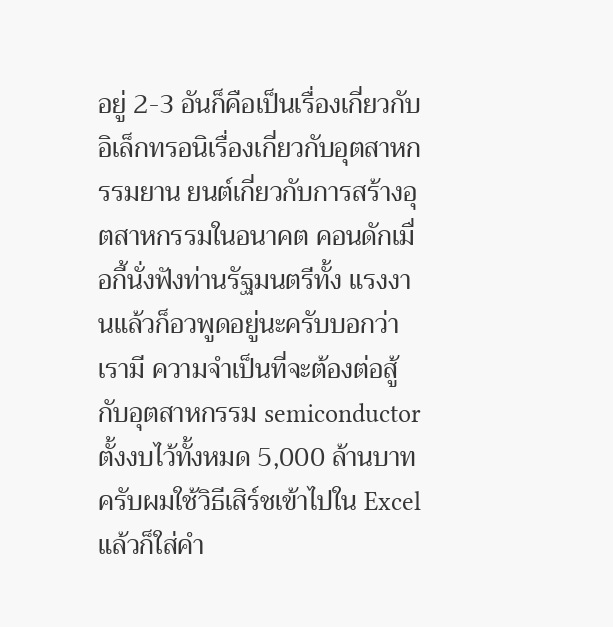อยู่ 2-3 อันก็คือเป็นเรื่องเกี่ยวกับ อิเล็กทรอนิเรื่องเกี่ยวกับอุตสาหกรรมยาน ยนต์เกี่ยวกับการสร้างอุตสาหกรรมในอนาคต คอนดักเมื่อกี้นั่งฟังท่านรัฐมนตรีทั้ง แรงงานแล้วก็อวพูดอยู่นะครับบอกว่าเรามี ความจำเป็นที่จะต้องต่อสู้กับอุตสาหกรรม semiconductor ตั้งงบไว้ทั้งหมด 5,000 ล้านบาทครับผมใช้วิธีเสิร์ชเข้าไปใน Excel แล้วก็ใส่คำ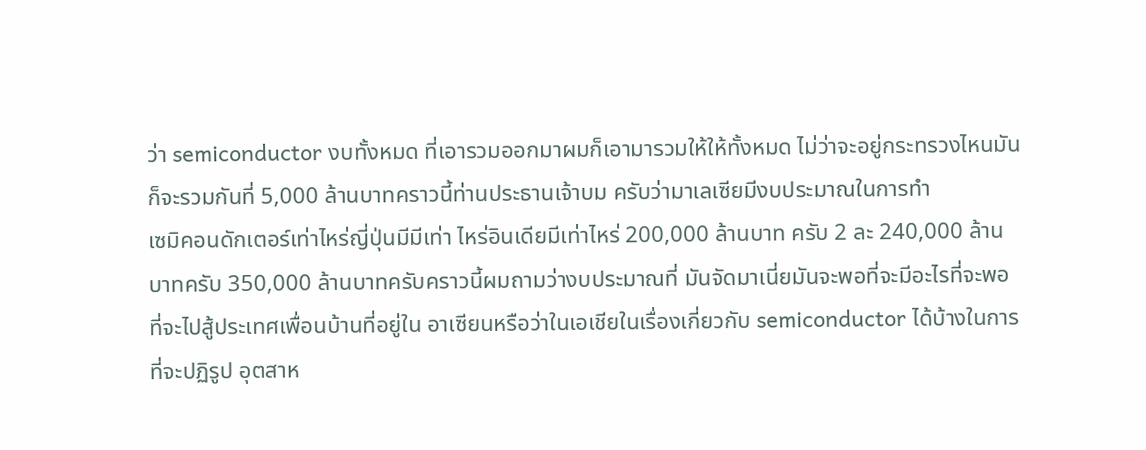ว่า semiconductor งบทั้งหมด ที่เอารวมออกมาผมก็เอามารวมให้ให้ทั้งหมด ไม่ว่าจะอยู่กระทรวงไหนมันก็จะรวมกันที่ 5,000 ล้านบาทคราวนี้ท่านประธานเจ้าบม ครับว่ามาเลเซียมีงบประมาณในการทำ
เซมิคอนดักเตอร์เท่าไหร่ญี่ปุ่นมีมีเท่า ไหร่อินเดียมีเท่าไหร่ 200,000 ล้านบาท ครับ 2 ละ 240,000 ล้านบาทครับ 350,000 ล้านบาทครับคราวนี้ผมถามว่างบประมาณที่ มันจัดมาเนี่ยมันจะพอที่จะมีอะไรที่จะพอ ที่จะไปสู้ประเทศเพื่อนบ้านที่อยู่ใน อาเซียนหรือว่าในเอเชียในเรื่องเกี่ยวกับ semiconductor ได้บ้างในการที่จะปฏิรูป อุตสาห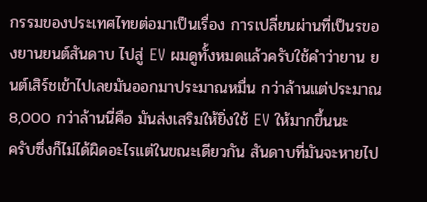กรรมของประเทศไทยต่อมาเป็นเรื่อง การเปลี่ยนผ่านที่เป็นรของยานยนต์สันดาบ ไปสู่ EV ผมดูทั้งหมดแล้วครับใช้คำว่ายาน ยนต์เสิร์ชเข้าไปเลยมันออกมาประมาณหมื่น กว่าล้านแต่ประมาณ 8,000 กว่าล้านนี่คือ มันส่งเสริมให้ยิ่งใช้ EV ให้มากขึ้นนะ
ครับซึ่งก็ไม่ได้ผิดอะไรแต่ในขณะเดียวกัน สันดาบที่มันจะหายไป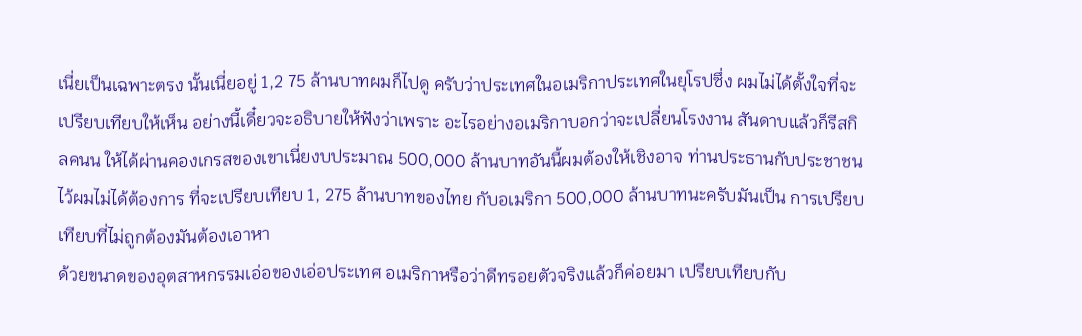เนี่ยเป็นเฉพาะตรง นั้นเนี่ยอยู่ 1,2 75 ล้านบาทผมก็ไปดู ครับว่าประเทศในอเมริกาประเทศในยุโรปซึ่ง ผมไม่ได้ตั้งใจที่จะเปรียบเทียบให้เห็น อย่างนี้เดี๋ยวจะอธิบายให้ฟังว่าเพราะ อะไรอย่างอเมริกาบอกว่าจะเปลี่ยนโรงงาน สันดาบแล้วก็รีสกิลคนน ให้ได้ผ่านคองเกรสของเขาเนี่ยงบประมาณ 500,000 ล้านบาทอันนี้ผมต้องให้เชิงอาจ ท่านประธานกับประชาชนไว้ผมไม่ได้ต้องการ ที่จะเปรียบเทียบ 1, 275 ล้านบาทของไทย กับอเมริกา 500,000 ล้านบาทนะครับมันเป็น การเปรียบเทียบที่ไม่ถูกต้องมันต้องเอาหา
ด้วยขนาดของอุตสาหกรรมเอ่อของเอ่อประเทศ อเมริกาหรือว่าดีทรอยตัวจริงแล้วก็ค่อยมา เปรียบเทียบกับ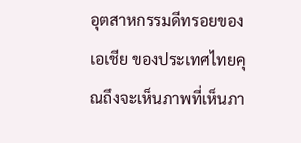อุตสาหกรรมดีทรอยของเอเชีย ของประเทศไทยคุณถึงจะเห็นภาพที่เห็นภา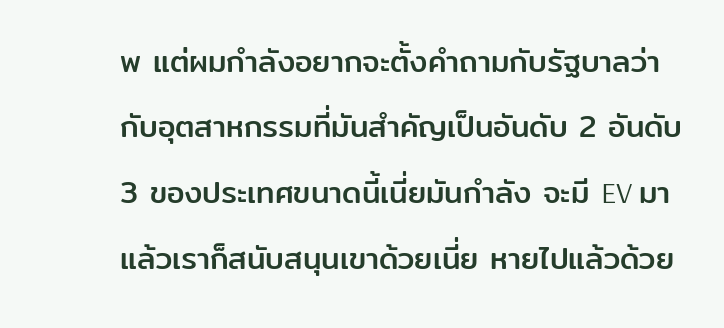พ แต่ผมกำลังอยากจะตั้งคำถามกับรัฐบาลว่า กับอุตสาหกรรมที่มันสำคัญเป็นอันดับ 2 อันดับ 3 ของประเทศขนาดนี้เนี่ยมันกำลัง จะมี EV มาแล้วเราก็สนับสนุนเขาด้วยเนี่ย หายไปแล้วด้วย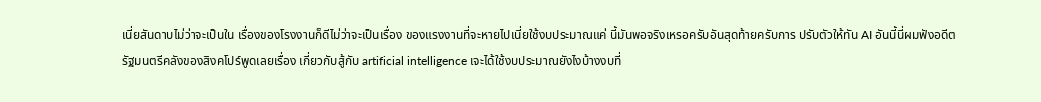เนี่ยสันดาบไม่ว่าจะเป็นใน เรื่องของโรงงานก็ดีไม่ว่าจะเป็นเรื่อง ของแรงงานที่จะหายไปเนี่ยใช้งบประมาณแค่ นี้มันพอจริงเหรอครับอันสุดท้ายครับการ ปรับตัวให้ทัน AI อันนี้นี่ผมฟังอดีต
รัฐมนตรีคลังของสิงคโปร์พูดเลยเรื่อง เกี่ยวกับสู้กับ artificial intelligence เจะได้ใช้งบประมาณยังไงบ้างงบที่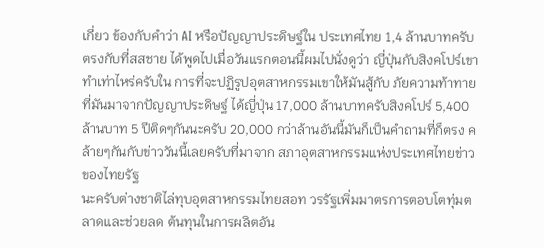เกี่ยว ข้องกับคำว่า AI หรือปัญญาประดิษฐ์ใน ประเทศไทย 1,4 ล้านบาทครับตรงกับที่สสชาย ได้พูดไปเมื่อวันแรกตอนนี้ผมไปนั่งดูว่า ญี่ปุ่นกับสิงคโปร์เขาทำเท่าไหร่ครับใน การที่จะปฏิรูปอุตสาหกรรมเขาให้มันสู้กับ ภัยความท้าทายที่มันมาจากปัญญาประดิษฐ์ ได้ญี่ปุ่น 17,000 ล้านบาทครับสิงคโปร์ 5,400 ล้านบาท 5 ปีติดๆกันนะครับ 20,000 กว่าล้านอันนี้มันก็เป็นคำถามที่ก็ตรง คล้ายๆกันกับข่าววันนี้เลยครับที่มาจาก สภาอุตสาหกรรมแห่งประเทศไทยข่าวของไทยรัฐ
นะครับต่างชาติไล่ทุบอุตสาหกรรมไทยสอท วรรัฐเพิ่มมาตรการตอบโตทุ่มตลาดและช่วยลด ต้นทุนในการผลิตอัน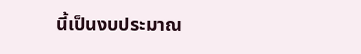นี้เป็นงบประมาณ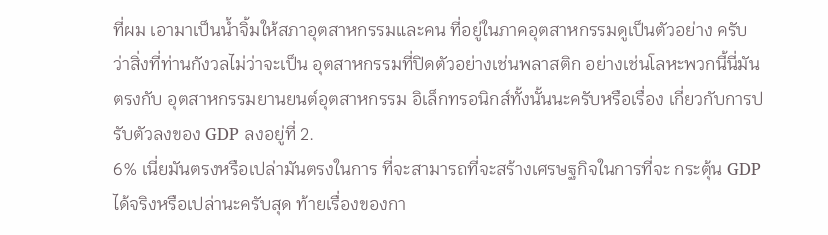ที่ผม เอามาเป็นน้ำจิ้มให้สภาอุตสาหกรรมและคน ที่อยู่ในภาคอุตสาหกรรมดูเป็นตัวอย่าง ครับว่าสิ่งที่ท่านกังวลไม่ว่าจะเป็น อุตสาหกรรมที่ปิดตัวอย่างเช่นพลาสติก อย่างเช่นโลหะพวกนี้นี่มันตรงกับ อุตสาหกรรมยานยนต์อุตสาหกรรม อิเล็กทรอนิกส์ทั้งนั้นนะครับหรือเรื่อง เกี่ยวกับการปรับตัวลงของ GDP ลงอยู่ที่ 2.
6% เนี่ยมันตรงหรือเปล่ามันตรงในการ ที่จะสามารถที่จะสร้างเศรษฐกิจในการที่จะ กระตุ้น GDP ได้จริงหรือเปล่านะครับสุด ท้ายเรื่องของกา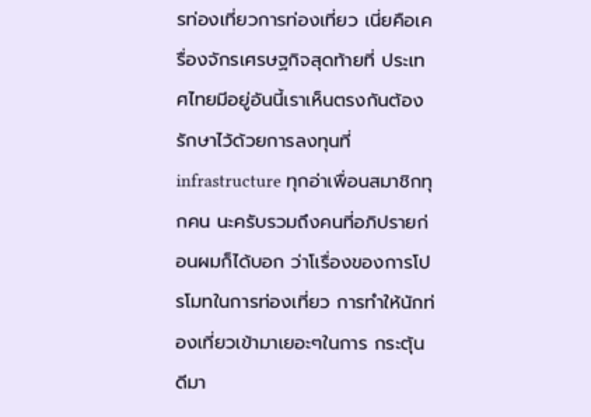รท่องเที่ยวการท่องเที่ยว เนี่ยคือเครื่องจักรเศรษฐกิจสุดท้ายที่ ประเทศไทยมีอยู่อันนี้เราเห็นตรงกันต้อง รักษาไว้ด้วยการลงทุนที่ infrastructure ทุกอ่าเพื่อนสมาชิกทุกคน นะครับรวมถึงคนที่อภิปรายก่อนผมก็ได้บอก ว่าโเรื่องของการโปรโมทในการท่องเที่ยว การทำให้นักท่องเที่ยวเข้ามาเยอะๆในการ กระตุ้นดีมา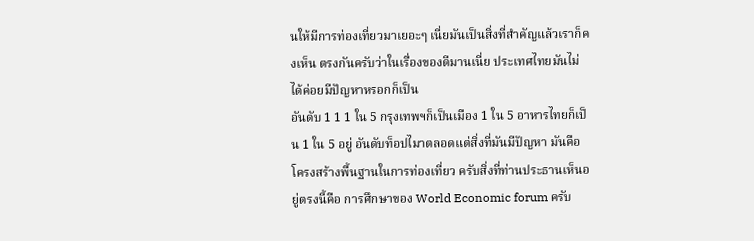นให้มีการท่องเที่ยวมาเยอะๆ เนี่ยมันเป็นสิ่งที่สำคัญแล้วเราก็คงเห็น ตรงกันครับว่าในเรื่องของดีมานเนี่ย ประเทศไทยมันไม่ได้ค่อยมีปัญหาหรอกก็เป็น
อันดับ 1 1 1 ใน 5 กรุงเทพฯก็เป็นเมือง 1 ใน 5 อาหารไทยก็เป็น 1 ใน 5 อยู่ อันดับท็อปไมาตลอดแต่สิ่งที่มันมีปัญหา มันคือโครงสร้างพื้นฐานในการท่องเที่ยว ครับสิ่งที่ท่านประธานเห็นอยู่ตรงนี้คือ การศึกษาของ World Economic forum ครับ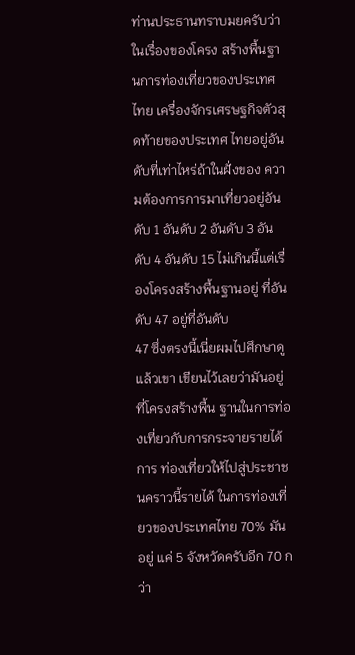ท่านประธานทราบมยครับว่าในเรื่องของโครง สร้างพื้นฐานการท่องเที่ยวของประเทศไทย เครื่องจักรเศรษฐกิจตัวสุดท้ายของประเทศ ไทยอยู่อันดับที่เท่าไหร่ถ้าในฝั่งของ ความต้องการการมาเที่ยวอยู่อันดับ 1 อันดับ 2 อันดับ 3 อันดับ 4 อันดับ 15 ไม่เกินนี้แต่เรื่องโครงสร้างพื้นฐานอยู่ ที่อันดับ 47 อยู่ที่อันดับ
47 ซึ่งตรงนี้เนี่ยผมไปศึกษาดูแล้วเขา เขียนไว้เลยว่ามันอยู่ที่โครงสร้างพื้น ฐานในการท่องเที่ยวกับการกระจายรายได้การ ท่องเที่ยวให้ไปสู่ประชาชนคราวนี้รายได้ ในการท่องเที่ยวของประเทศไทย 70% มันอยู่ แค่ 5 จังหวัดครับอีก 70 กว่า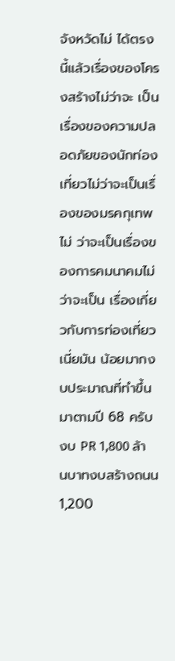จังหวัดไม่ ได้ตรงนี้แล้วเรื่องของโครงสร้างไม่ว่าจะ เป็นเรื่องของความปลอดภัยของนักท่อง เที่ยวไม่ว่าจะเป็นเรื่องของมรคกุเทพไม่ ว่าจะเป็นเรื่องของการคมนาคมไม่ว่าจะเป็น เรื่องเกี่ยวกับการท่องเที่ยวเนี่ยมัน น้อยมากงบประมาณที่ทำขึ้นมาตามปี 68 ครับ งบ PR 1,800 ล้านบาทงบสร้างถนน 1,200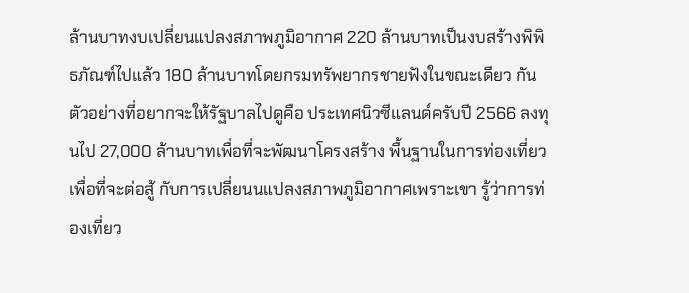ล้านบาทงบเปลี่ยนแปลงสภาพภูมิอากาศ 220 ล้านบาทเป็นงบสร้างพิพิธภัณฑ์ไปแล้ว 180 ล้านบาทโดยกรมทรัพยากรชายฟังในขณะเดียว กันตัวอย่างที่อยากจะให้รัฐบาลไปดูคือ ประเทศนิวซีแลนด์ครับปี 2566 ลงทุนไป 27,000 ล้านบาทเพื่อที่จะพัฒนาโครงสร้าง พื้นฐานในการท่องเที่ยวเพื่อที่จะต่อสู้ กับการเปลี่ยนนแปลงสภาพภูมิอากาศเพราะเขา รู้ว่าการท่องเที่ยว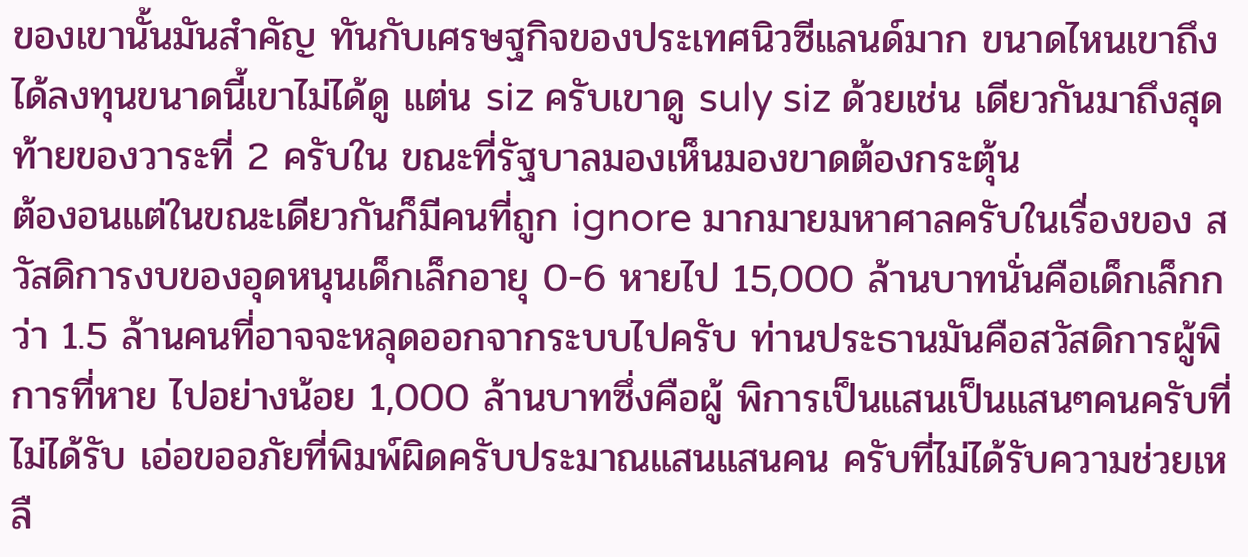ของเขานั้นมันสำคัญ ทันกับเศรษฐกิจของประเทศนิวซีแลนด์มาก ขนาดไหนเขาถึงได้ลงทุนขนาดนี้เขาไม่ได้ดู แต่น siz ครับเขาดู suly siz ด้วยเช่น เดียวกันมาถึงสุดท้ายของวาระที่ 2 ครับใน ขณะที่รัฐบาลมองเห็นมองขาดต้องกระตุ้น
ต้องอนแต่ในขณะเดียวกันก็มีคนที่ถูก ignore มากมายมหาศาลครับในเรื่องของ สวัสดิการงบของอุดหนุนเด็กเล็กอายุ 0-6 หายไป 15,000 ล้านบาทนั่นคือเด็กเล็กกว่า 1.5 ล้านคนที่อาจจะหลุดออกจากระบบไปครับ ท่านประธานมันคือสวัสดิการผู้พิการที่หาย ไปอย่างน้อย 1,000 ล้านบาทซึ่งคือผู้ พิการเป็นแสนเป็นแสนๆคนครับที่ไม่ได้รับ เอ่อขออภัยที่พิมพ์ผิดครับประมาณแสนแสนคน ครับที่ไม่ได้รับความช่วยเหลื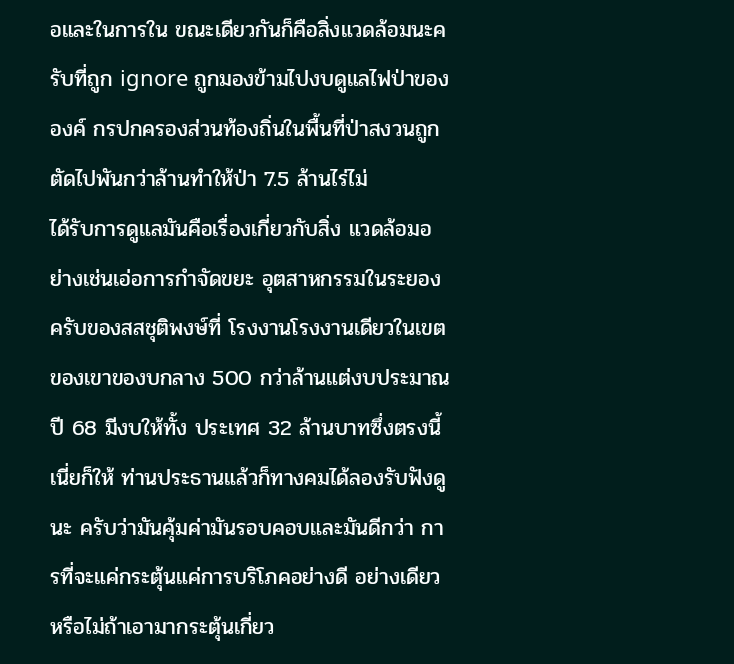อและในการใน ขณะเดียวกันก็คือสิ่งแวดล้อมนะครับที่ถูก ignore ถูกมองข้ามไปงบดูแลไฟป่าขององค์ กรปกครองส่วนท้องถิ่นในพื้นที่ป่าสงวนถูก ตัดไปพันกว่าล้านทำให้ป่า 7.5 ล้านไร่ไม่
ได้รับการดูแลมันคือเรื่องเกี่ยวกับสิ่ง แวดล้อมอย่างเช่นเอ่อการกำจัดขยะ อุตสาหกรรมในระยองครับของสสชุติพงษ์ที่ โรงงานโรงงานเดียวในเขตของเขาของบกลาง 500 กว่าล้านแต่งบประมาณปี 68 มีงบให้ทั้ง ประเทศ 32 ล้านบาทซึ่งตรงนี้เนี่ยก็ให้ ท่านประธานแล้วก็ทางคมได้ลองรับฟังดูนะ ครับว่ามันคุ้มค่ามันรอบคอบและมันดีกว่า การที่จะแค่กระตุ้นแค่การบริโภคอย่างดี อย่างเดียวหรือไม่ถ้าเอามากระตุ้นเกี่ยว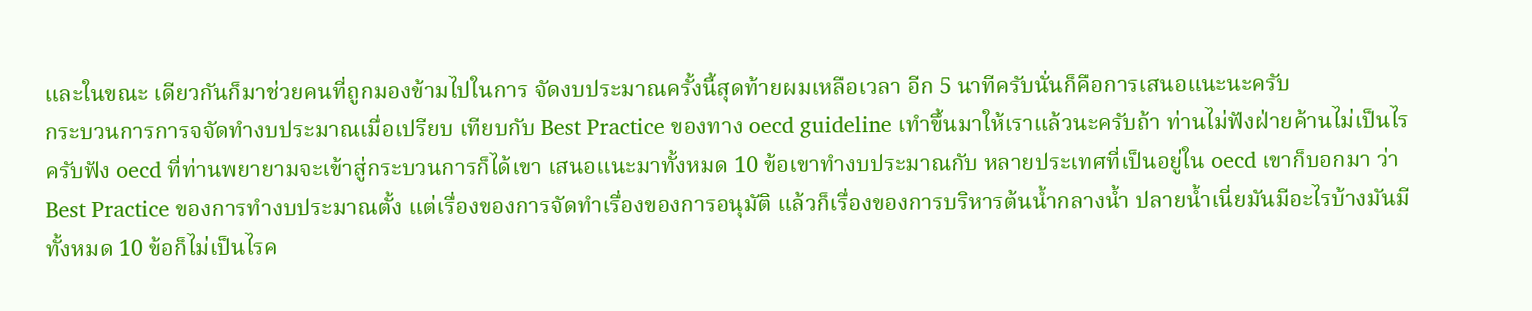และในขณะ เดียวกันก็มาช่วยคนที่ถูกมองข้ามไปในการ จัดงบประมาณครั้งนี้สุดท้ายผมเหลือเวลา อีก 5 นาทีครับนั่นก็คือการเสนอแนะนะครับ
กระบวนการการจจัดทำงบประมาณเมื่อเปรียบ เทียบกับ Best Practice ของทาง oecd guideline เทำขึ้นมาให้เราแล้วนะครับถ้า ท่านไม่ฟังฝ่ายค้านไม่เป็นไรครับฟัง oecd ที่ท่านพยายามจะเข้าสู่กระบวนการก็ได้เขา เสนอแนะมาทั้งหมด 10 ข้อเขาทำงบประมาณกับ หลายประเทศที่เป็นอยู่ใน oecd เขาก็บอกมา ว่า Best Practice ของการทำงบประมาณตั้ง แต่เรื่องของการจัดทำเรื่องของการอนุมัติ แล้วก็เรื่องของการบริหารต้นน้ำกลางน้ำ ปลายน้ำเนี่ยมันมีอะไรบ้างมันมีทั้งหมด 10 ข้อก็ไม่เป็นไรค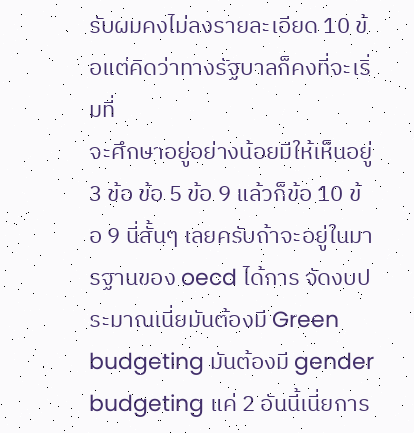รับผมคงไม่ลงรายละเอียด 10 ข้อแต่คิดว่าทางรัฐบาลก็คงที่จะเริ่มที่
จะศึกษาอยู่อย่างน้อยมีให้เห็นอยู่ 3 ข้อ ข้อ 5 ข้อ 9 แล้วก็ข้อ 10 ข้อ 9 นี่สั้นๆ เลยครับถ้าจะอยู่ในมารฐานของ oecd ได้การ จัดงบประมาณเนี่ยมันต้องมี Green budgeting มันต้องมี gender budgeting แค่ 2 อันนี้เนี่ยการ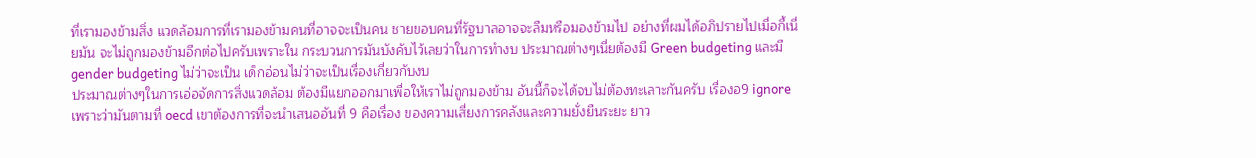ที่เรามองข้ามสิ่ง แวดล้อมการที่เรามองข้ามคนที่อาจจะเป็นคน ชายขอบคนที่รัฐบาลอาจจะลืมหรือมองข้ามไป อย่างที่ผมได้อภิปรายไปเมื่อกี้เนี่ยมัน จะไม่ถูกมองข้ามอีกต่อไปครับเพราะใน กระบวนการมันบังคับไว้เลยว่าในการทำงบ ประมาณต่างๆเนี่ยต้องมี Green budgeting และมี gender budgeting ไม่ว่าจะเป็น เด็กอ่อนไม่ว่าจะเป็นเรื่องเกี่ยวกับงบ
ประมาณต่างๆในการเอ่อจัดการสิ่งแวดล้อม ต้องมีแยกออกมาเพื่อให้เราไม่ถูกมองข้าม อันนี้ก็จะได้จบไม่ต้องทะเลาะกันครับ เรื่องอ9 ignore เพราะว่ามันตามที่ oecd เขาต้องการที่จะนำเสนออันที่ 9 คือเรื่อง ของความเสี่ยงการคลังและความยั่งยืนระยะ ยาว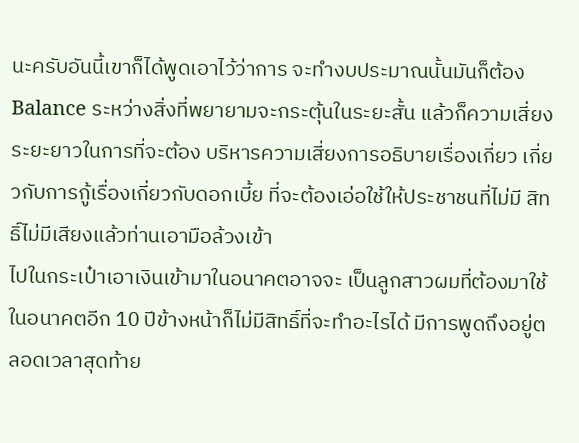นะครับอันนี้เขาก็ได้พูดเอาไว้ว่าการ จะทำงบประมาณนั้นมันก็ต้อง Balance ระหว่างสิ่งที่พยายามจะกระตุ้นในระยะสั้น แล้วก็ความเสี่ยงระยะยาวในการที่จะต้อง บริหารความเสี่ยงการอธิบายเรื่องเกี่ยว เกี่ยวกับการกู้เรื่องเกี่ยวกับดอกเบี้ย ที่จะต้องเอ่อใช้ให้ประชาชนที่ไม่มี สิทธิ์ไม่มีเสียงแล้วท่านเอามือล้วงเข้า
ไปในกระเป๋าเอาเงินเข้ามาในอนาคตอาจจะ เป็นลูกสาวผมที่ต้องมาใช้ในอนาคตอีก 10 ปีข้างหน้าก็ไม่มีสิทธิ์ที่จะทำอะไรได้ มีการพูดถึงอยู่ตลอดเวลาสุดท้าย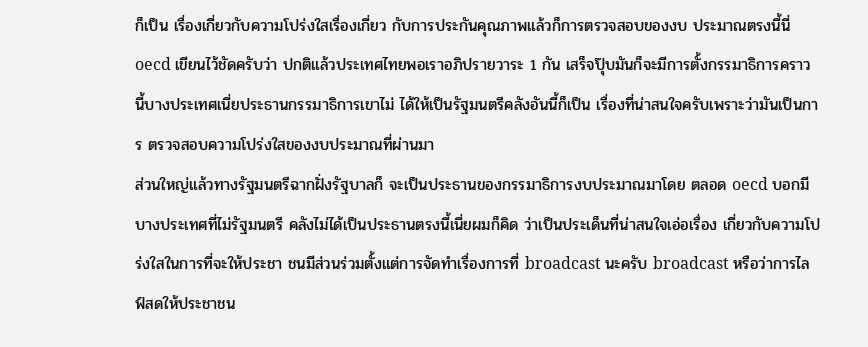ก็เป็น เรื่องเกี่ยวกับความโปร่งใสเรื่องเกี่ยว กับการประกันคุณภาพแล้วก็การตรวจสอบของงบ ประมาณตรงนี้นี่ oecd เขียนไว้ชัดครับว่า ปกติแล้วประเทศไทยพอเราอภิปรายวาระ 1 กัน เสร็จปุ๊บมันก็จะมีการตั้งกรรมาธิการคราว นี้บางประเทศเนี่ยประธานกรรมาธิการเขาไม่ ได้ให้เป็นรัฐมนตรีคลังอันนี้ก็เป็น เรื่องที่น่าสนใจครับเพราะว่ามันเป็นการ ตรวจสอบความโปร่งใสของงบประมาณที่ผ่านมา
ส่วนใหญ่แล้วทางรัฐมนตรีฉากฝั่งรัฐบาลก็ จะเป็นประธานของกรรมาธิการงบประมาณมาโดย ตลอด oecd บอกมีบางประเทศที่ไม่รัฐมนตรี คลังไม่ได้เป็นประธานตรงนี้เนี่ยผมก็คิด ว่าเป็นประเด็นที่น่าสนใจเอ่อเรื่อง เกี่ยวกับความโปร่งใสในการที่จะให้ประชา ชนมีส่วนร่วมตั้งแต่การจัดทำเรื่องการที่ broadcast นะครับ broadcast หรือว่าการไลฟ์สดให้ประชาชน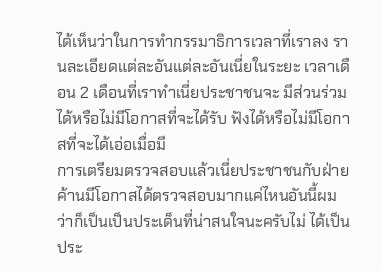ได้เห็นว่าในการทำกรรมาธิการเวลาที่เราลง รานละเอียดแต่ละอันแต่ละอันเนี่ยในระยะ เวลาเดือน 2 เดือนที่เราทำเนี่ยประชาชนจะ มีส่วนร่วมได้หรือไม่มีโอกาสที่จะได้รับ ฟังได้หรือไม่มีโอกาสที่จะได้เอ่อเมื่อมี
การเตรียมตรวจสอบแล้วเนี่ยประชาชนกับฝ่าย ค้านมีโอกาสได้ตรวจสอบมากแค่ไหนอันนี้ผม ว่าก็เป็นเป็นประเด็นที่น่าสนใจนะครับไม่ ได้เป็นประ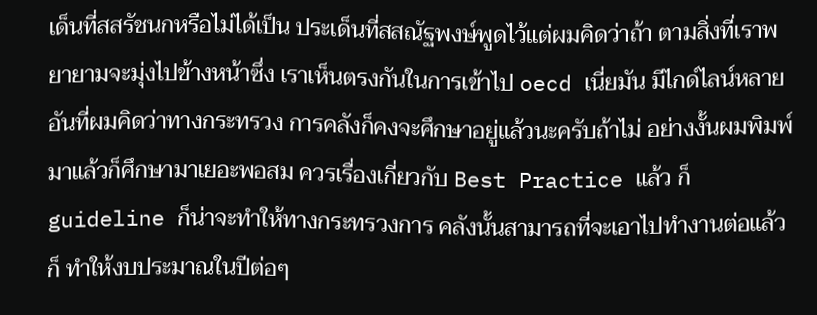เด็นที่สสรัชนกหรือไม่ได้เป็น ประเด็นที่สสณัฐพงษ์พูดไว้แต่ผมคิดว่าถ้า ตามสิ่งที่เราพยายามจะมุ่งไปข้างหน้าซึ่ง เราเห็นตรงกันในการเข้าไป oecd เนี่ยมัน มีไกด์ไลน์หลายอันที่ผมคิดว่าทางกระทรวง การคลังก็คงจะศึกษาอยู่แล้วนะครับถ้าไม่ อย่างงั้นผมพิมพ์มาแล้วก็ศึกษามาเยอะพอสม ควรเรื่องเกี่ยวกับ Best Practice แล้ว ก็ guideline ก็น่าจะทำให้ทางกระทรวงการ คลังนั้นสามารถที่จะเอาไปทำงานต่อแล้วก็ ทำให้งบประมาณในปีต่อๆ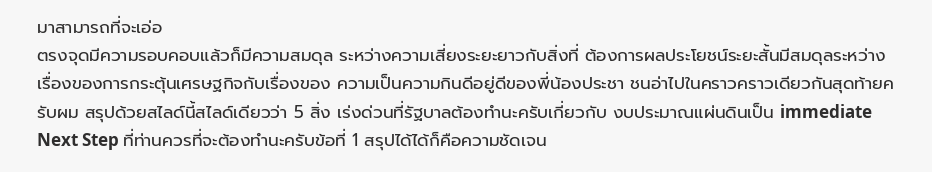มาสามารถที่จะเอ่อ
ตรงจุดมีความรอบคอบแล้วก็มีความสมดุล ระหว่างความเสี่ยงระยะยาวกับสิ่งที่ ต้องการผลประโยชน์ระยะสั้นมีสมดุลระหว่าง เรื่องของการกระตุ้นเศรษฐกิจกับเรื่องของ ความเป็นความกินดีอยู่ดีของพี่น้องประชา ชนอ่าไปในคราวคราวเดียวกันสุดท้ายครับผม สรุปด้วยสไลด์นี้สไลด์เดียวว่า 5 สิ่ง เร่งด่วนที่รัฐบาลต้องทำนะครับเกี่ยวกับ งบประมาณแผ่นดินเป็น immediate Next Step ที่ท่านควรที่จะต้องทำนะครับข้อที่ 1 สรุปได้ได้ก็คือความชัดเจน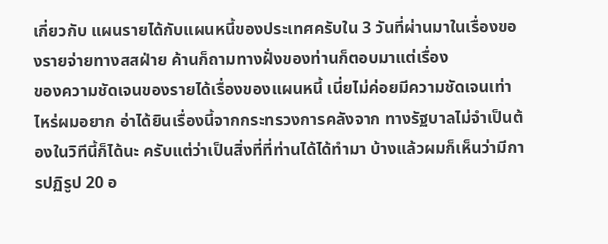เกี่ยวกับ แผนรายได้กับแผนหนี้ของประเทศครับใน 3 วันที่ผ่านมาในเรื่องของรายจ่ายทางสสฝ่าย ค้านก็ถามทางฝั่งของท่านก็ตอบมาแต่เรื่อง
ของความชัดเจนของรายได้เรื่องของแผนหนี้ เนี่ยไม่ค่อยมีความชัดเจนเท่าไหร่ผมอยาก อ่าได้ยินเรื่องนี้จากกระทรวงการคลังจาก ทางรัฐบาลไม่จำเป็นต้องในวิทีนี้ก็ได้นะ ครับแต่ว่าเป็นสิ่งที่ที่ท่านได้ได้ทำมา บ้างแล้วผมก็เห็นว่ามีการปฏิรูป 20 อ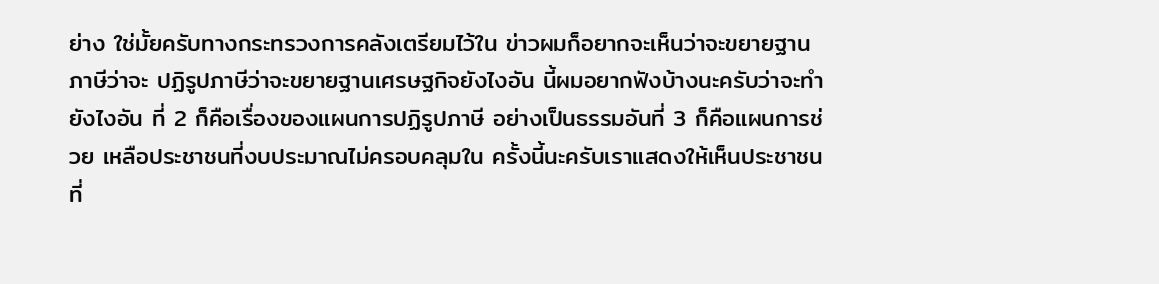ย่าง ใช่มั้ยครับทางกระทรวงการคลังเตรียมไว้ใน ข่าวผมก็อยากจะเห็นว่าจะขยายฐานภาษีว่าจะ ปฏิรูปภาษีว่าจะขยายฐานเศรษฐกิจยังไงอัน นี้ผมอยากฟังบ้างนะครับว่าจะทำยังไงอัน ที่ 2 ก็คือเรื่องของแผนการปฏิรูปภาษี อย่างเป็นธรรมอันที่ 3 ก็คือแผนการช่วย เหลือประชาชนที่งบประมาณไม่ครอบคลุมใน ครั้งนี้นะครับเราแสดงให้เห็นประชาชนที่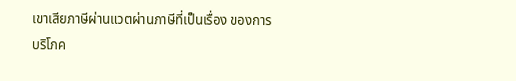เขาเสียภาษีผ่านแวตผ่านภาษีที่เป็นเรื่อง ของการบริโภค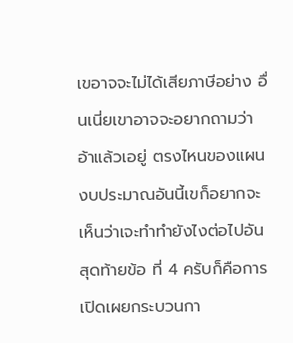เขอาจจะไม่ได้เสียภาษีอย่าง อื่นเนี่ยเขาอาจจะอยากถามว่าอ้าแล้วเอยู่ ตรงไหนของแผนงบประมาณอันนี้เขก็อยากจะ เห็นว่าเจะทำทำยังไงต่อไปอันสุดท้ายข้อ ที่ 4 ครับก็คือการเปิดเผยกระบวนกา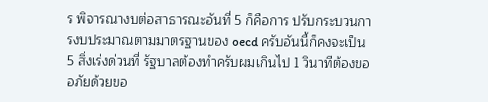ร พิจารณางบต่อสาธารณะอันที่ 5 ก็คือการ ปรับกระบวนการงบประมาณตามมาตรฐานของ oecd ครับอันนี้ก็คงจะเป็น 5 สิ่งเร่งด่วนที่ รัฐบาลต้องทำครับผมเกินไป 1 วินาทีต้องขอ อภัยด้วยขอ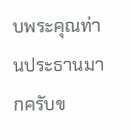บพระคุณท่านประธานมากครับข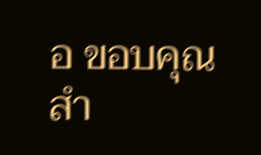อ ขอบคุณสำ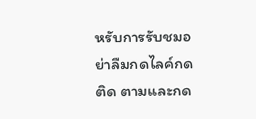หรับการรับชมอย่าลืมกดไลค์กดติด ตามและกด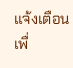แจ้งเตือนเพื่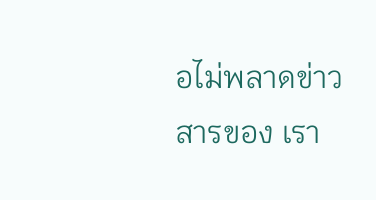อไม่พลาดข่าวสารของ เรา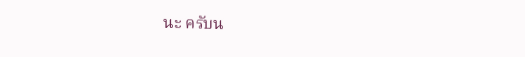นะ ครับน